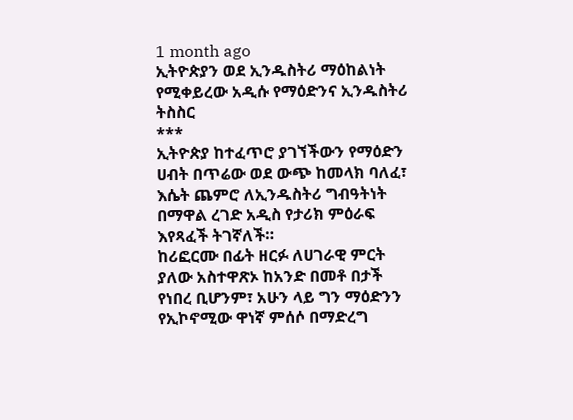1 month ago
ኢትዮጵያን ወደ ኢንዱስትሪ ማዕከልነት የሚቀይረው አዲሱ የማዕድንና ኢንዱስትሪ ትስስር
***
ኢትዮጵያ ከተፈጥሮ ያገኘችውን የማዕድን ሀብት በጥሬው ወደ ውጭ ከመላክ ባለፈ፣ እሴት ጨምሮ ለኢንዱስትሪ ግብዓትነት በማዋል ረገድ አዲስ የታሪክ ምዕራፍ እየጻፈች ትገኛለች።
ከሪፎርሙ በፊት ዘርፉ ለሀገራዊ ምርት ያለው አስተዋጽኦ ከአንድ በመቶ በታች የነበረ ቢሆንም፣ አሁን ላይ ግን ማዕድንን የኢኮኖሚው ዋነኛ ምሰሶ በማድረግ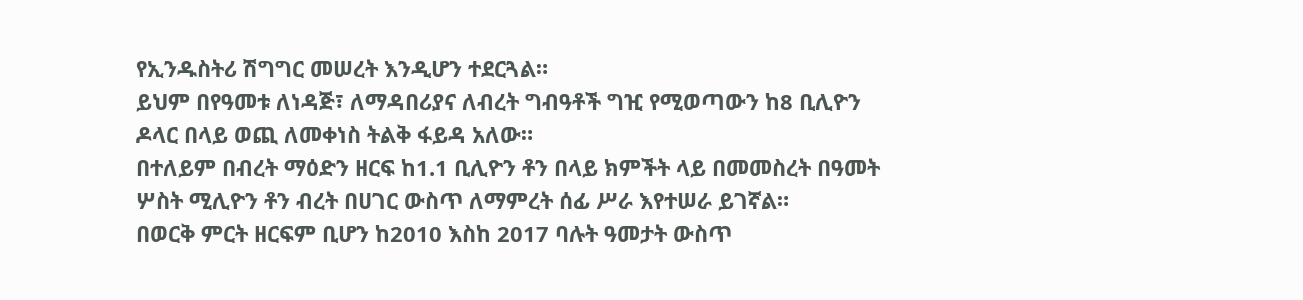የኢንዱስትሪ ሽግግር መሠረት እንዲሆን ተደርጓል።
ይህም በየዓመቱ ለነዳጅ፣ ለማዳበሪያና ለብረት ግብዓቶች ግዢ የሚወጣውን ከ8 ቢሊዮን ዶላር በላይ ወጪ ለመቀነስ ትልቅ ፋይዳ አለው።
በተለይም በብረት ማዕድን ዘርፍ ከ1.1 ቢሊዮን ቶን በላይ ክምችት ላይ በመመስረት በዓመት ሦስት ሚሊዮን ቶን ብረት በሀገር ውስጥ ለማምረት ሰፊ ሥራ እየተሠራ ይገኛል።
በወርቅ ምርት ዘርፍም ቢሆን ከ2010 እስከ 2017 ባሉት ዓመታት ውስጥ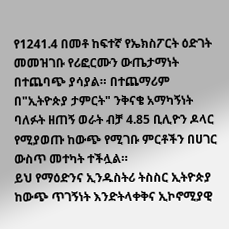የ1241.4 በመቶ ከፍተኛ የኤክስፖርት ዕድገት መመዝገቡ የሪፎርሙን ውጤታማነት በተጨባጭ ያሳያል። በተጨማሪም በ"ኢትዮጵያ ታምርት" ንቅናቄ አማካኝነት ባለፉት ዘጠኝ ወራት ብቻ 4.85 ቢሊዮን ዶላር የሚያወጡ ከውጭ የሚገቡ ምርቶችን በሀገር ውስጥ መተካት ተችሏል።
ይህ የማዕድንና ኢንዱስትሪ ትስስር ኢትዮጵያ ከውጭ ጥገኝነት እንድትላቀቅና ኢኮኖሚያዊ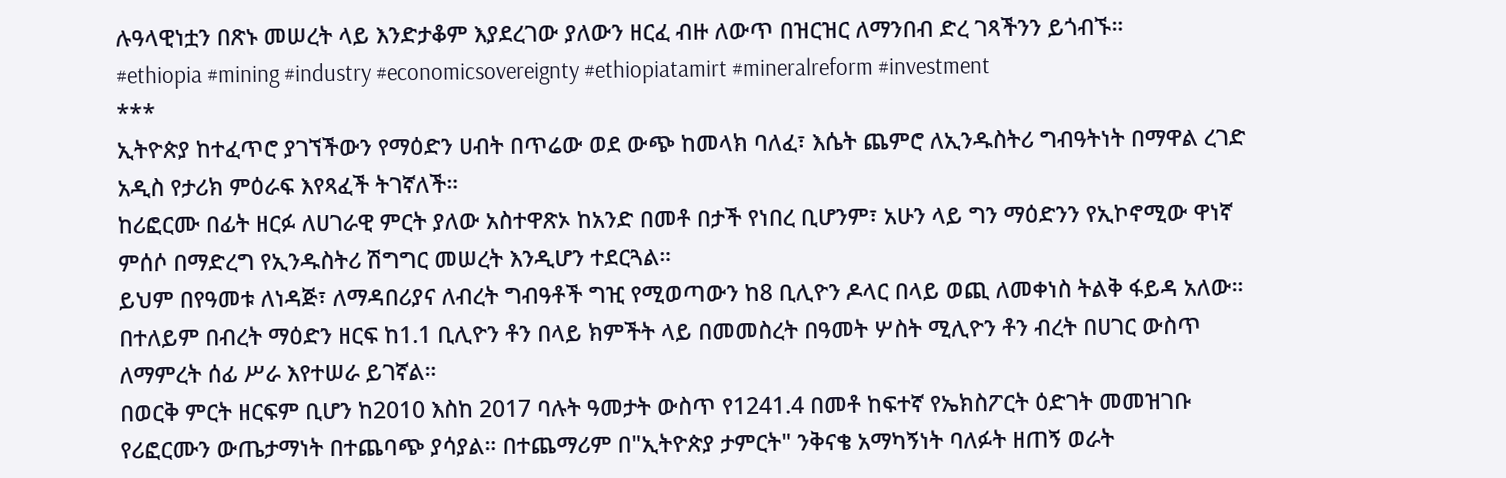ሉዓላዊነቷን በጽኑ መሠረት ላይ እንድታቆም እያደረገው ያለውን ዘርፈ ብዙ ለውጥ በዝርዝር ለማንበብ ድረ ገጻችንን ይጎብኙ።
#ethiopia #mining #industry #economicsovereignty #ethiopiatamirt #mineralreform #investment
***
ኢትዮጵያ ከተፈጥሮ ያገኘችውን የማዕድን ሀብት በጥሬው ወደ ውጭ ከመላክ ባለፈ፣ እሴት ጨምሮ ለኢንዱስትሪ ግብዓትነት በማዋል ረገድ አዲስ የታሪክ ምዕራፍ እየጻፈች ትገኛለች።
ከሪፎርሙ በፊት ዘርፉ ለሀገራዊ ምርት ያለው አስተዋጽኦ ከአንድ በመቶ በታች የነበረ ቢሆንም፣ አሁን ላይ ግን ማዕድንን የኢኮኖሚው ዋነኛ ምሰሶ በማድረግ የኢንዱስትሪ ሽግግር መሠረት እንዲሆን ተደርጓል።
ይህም በየዓመቱ ለነዳጅ፣ ለማዳበሪያና ለብረት ግብዓቶች ግዢ የሚወጣውን ከ8 ቢሊዮን ዶላር በላይ ወጪ ለመቀነስ ትልቅ ፋይዳ አለው።
በተለይም በብረት ማዕድን ዘርፍ ከ1.1 ቢሊዮን ቶን በላይ ክምችት ላይ በመመስረት በዓመት ሦስት ሚሊዮን ቶን ብረት በሀገር ውስጥ ለማምረት ሰፊ ሥራ እየተሠራ ይገኛል።
በወርቅ ምርት ዘርፍም ቢሆን ከ2010 እስከ 2017 ባሉት ዓመታት ውስጥ የ1241.4 በመቶ ከፍተኛ የኤክስፖርት ዕድገት መመዝገቡ የሪፎርሙን ውጤታማነት በተጨባጭ ያሳያል። በተጨማሪም በ"ኢትዮጵያ ታምርት" ንቅናቄ አማካኝነት ባለፉት ዘጠኝ ወራት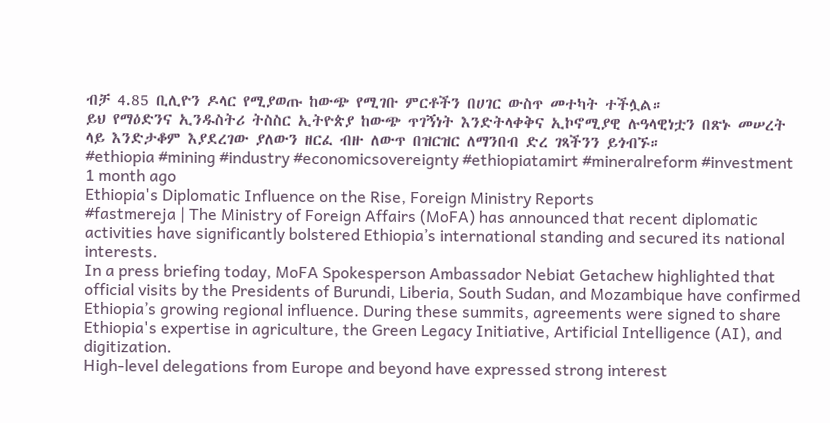ብቻ 4.85 ቢሊዮን ዶላር የሚያወጡ ከውጭ የሚገቡ ምርቶችን በሀገር ውስጥ መተካት ተችሏል።
ይህ የማዕድንና ኢንዱስትሪ ትስስር ኢትዮጵያ ከውጭ ጥገኝነት እንድትላቀቅና ኢኮኖሚያዊ ሉዓላዊነቷን በጽኑ መሠረት ላይ እንድታቆም እያደረገው ያለውን ዘርፈ ብዙ ለውጥ በዝርዝር ለማንበብ ድረ ገጻችንን ይጎብኙ።
#ethiopia #mining #industry #economicsovereignty #ethiopiatamirt #mineralreform #investment
1 month ago
Ethiopia's Diplomatic Influence on the Rise, Foreign Ministry Reports
#fastmereja | The Ministry of Foreign Affairs (MoFA) has announced that recent diplomatic activities have significantly bolstered Ethiopia’s international standing and secured its national interests.
In a press briefing today, MoFA Spokesperson Ambassador Nebiat Getachew highlighted that official visits by the Presidents of Burundi, Liberia, South Sudan, and Mozambique have confirmed Ethiopia’s growing regional influence. During these summits, agreements were signed to share Ethiopia's expertise in agriculture, the Green Legacy Initiative, Artificial Intelligence (AI), and digitization.
High-level delegations from Europe and beyond have expressed strong interest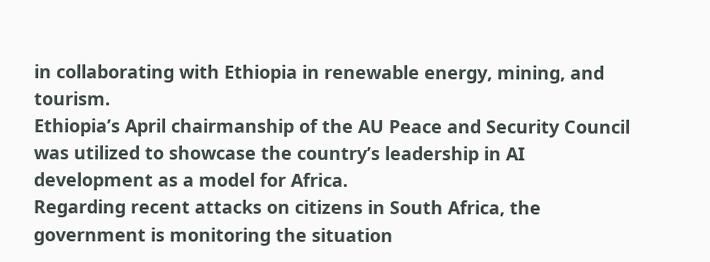in collaborating with Ethiopia in renewable energy, mining, and tourism.
Ethiopia’s April chairmanship of the AU Peace and Security Council was utilized to showcase the country’s leadership in AI development as a model for Africa.
Regarding recent attacks on citizens in South Africa, the government is monitoring the situation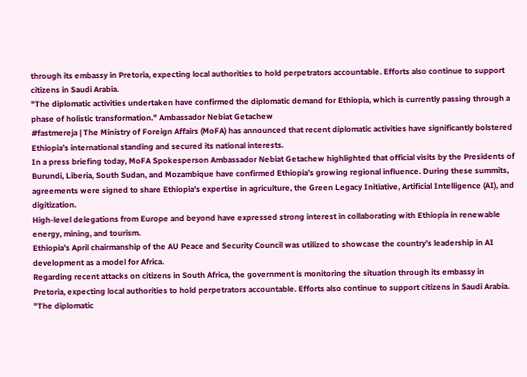through its embassy in Pretoria, expecting local authorities to hold perpetrators accountable. Efforts also continue to support citizens in Saudi Arabia.
"The diplomatic activities undertaken have confirmed the diplomatic demand for Ethiopia, which is currently passing through a phase of holistic transformation." Ambassador Nebiat Getachew
#fastmereja | The Ministry of Foreign Affairs (MoFA) has announced that recent diplomatic activities have significantly bolstered Ethiopia’s international standing and secured its national interests.
In a press briefing today, MoFA Spokesperson Ambassador Nebiat Getachew highlighted that official visits by the Presidents of Burundi, Liberia, South Sudan, and Mozambique have confirmed Ethiopia’s growing regional influence. During these summits, agreements were signed to share Ethiopia's expertise in agriculture, the Green Legacy Initiative, Artificial Intelligence (AI), and digitization.
High-level delegations from Europe and beyond have expressed strong interest in collaborating with Ethiopia in renewable energy, mining, and tourism.
Ethiopia’s April chairmanship of the AU Peace and Security Council was utilized to showcase the country’s leadership in AI development as a model for Africa.
Regarding recent attacks on citizens in South Africa, the government is monitoring the situation through its embassy in Pretoria, expecting local authorities to hold perpetrators accountable. Efforts also continue to support citizens in Saudi Arabia.
"The diplomatic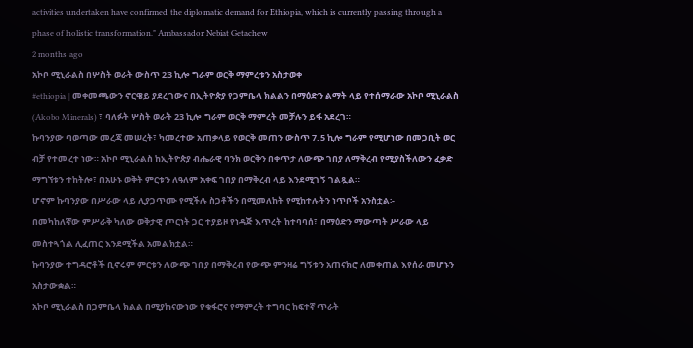activities undertaken have confirmed the diplomatic demand for Ethiopia, which is currently passing through a phase of holistic transformation." Ambassador Nebiat Getachew
2 months ago
አኮቦ ሚኒራልስ በሦስት ወራት ውስጥ 23 ኪሎ ግራም ወርቅ ማምረቱን አስታወቀ
#ethiopia | መቀመጫውን ኖርዌይ ያደረገውና በኢትዮጵያ የጋምቤላ ክልልን በማዕድን ልማት ላይ የተሰማራው አኮቦ ሚኒራልስ (Akobo Minerals) ፣ ባለፉት ሦስት ወራት 23 ኪሎ ግራም ወርቅ ማምረት መቻሉን ይፋ አደረገ።
ኩባንያው ባወጣው መረጃ መሠረት፣ ካመረተው አጠቃላይ የወርቅ መጠን ውስጥ 7.5 ኪሎ ግራም የሚሆነው በመጋቢት ወር ብቻ የተመረተ ነው። አኮቦ ሚኒራልስ ከኢትዮጵያ ብሔራዊ ባንክ ወርቅን በቀጥታ ለውጭ ገበያ ለማቅረብ የሚያስችለውን ፈቃድ ማግኘቱን ተከትሎ፣ በአሁኑ ወቅት ምርቱን ለዓለም አቀፍ ገበያ በማቅረብ ላይ እንደሚገኝ ገልጿል።
ሆኖም ኩባንያው በሥራው ላይ ሊያጋጥሙ የሚችሉ ስጋቶችን በሚመለከት የሚከተሉትን ነጥቦች አንስቷል፡-
በመካከለኛው ምሥራቅ ካለው ወቅታዊ ጦርነት ጋር ተያይዞ የነዳጅ እጥረት ከተባባሰ፣ በማዕድን ማውጣት ሥራው ላይ መስተጓጎል ሊፈጠር እንደሚችል አመልክቷል።
ኩባንያው ተግዳሮቶች ቢኖሩም ምርቱን ለውጭ ገበያ በማቅረብ የውጭ ምንዛሬ ግኝቱን አጠናክሮ ለመቀጠል እየሰራ መሆኑን አስታውቋል።
አኮቦ ሚኒራልስ በጋምቤላ ክልል በሚያከናውነው የቁፋሮና የማምረት ተግባር ከፍተኛ ጥራት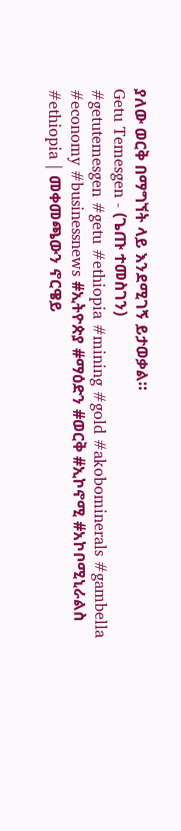ያለው ወርቅ በማግኘት ላይ እንደሚገኝ ይታወቃል።
Getu Temesgen - (ጌጡ ተመስገን)
#getutemesgen #getu #ethiopia #mining #gold #akobominerals #gambella #economy #businessnews #ኢትዮጵያ #ማዕድን #ወርቅ #ኢኮኖሚ #አኮቦሚኒራልስ
#ethiopia | መቀመጫውን ኖርዌይ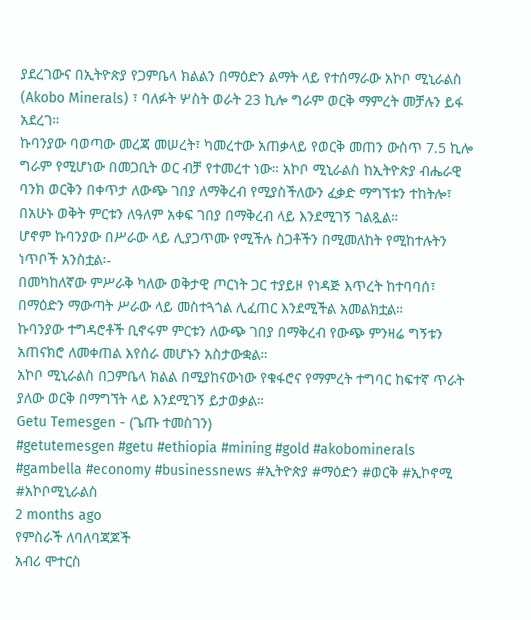ያደረገውና በኢትዮጵያ የጋምቤላ ክልልን በማዕድን ልማት ላይ የተሰማራው አኮቦ ሚኒራልስ (Akobo Minerals) ፣ ባለፉት ሦስት ወራት 23 ኪሎ ግራም ወርቅ ማምረት መቻሉን ይፋ አደረገ።
ኩባንያው ባወጣው መረጃ መሠረት፣ ካመረተው አጠቃላይ የወርቅ መጠን ውስጥ 7.5 ኪሎ ግራም የሚሆነው በመጋቢት ወር ብቻ የተመረተ ነው። አኮቦ ሚኒራልስ ከኢትዮጵያ ብሔራዊ ባንክ ወርቅን በቀጥታ ለውጭ ገበያ ለማቅረብ የሚያስችለውን ፈቃድ ማግኘቱን ተከትሎ፣ በአሁኑ ወቅት ምርቱን ለዓለም አቀፍ ገበያ በማቅረብ ላይ እንደሚገኝ ገልጿል።
ሆኖም ኩባንያው በሥራው ላይ ሊያጋጥሙ የሚችሉ ስጋቶችን በሚመለከት የሚከተሉትን ነጥቦች አንስቷል፡-
በመካከለኛው ምሥራቅ ካለው ወቅታዊ ጦርነት ጋር ተያይዞ የነዳጅ እጥረት ከተባባሰ፣ በማዕድን ማውጣት ሥራው ላይ መስተጓጎል ሊፈጠር እንደሚችል አመልክቷል።
ኩባንያው ተግዳሮቶች ቢኖሩም ምርቱን ለውጭ ገበያ በማቅረብ የውጭ ምንዛሬ ግኝቱን አጠናክሮ ለመቀጠል እየሰራ መሆኑን አስታውቋል።
አኮቦ ሚኒራልስ በጋምቤላ ክልል በሚያከናውነው የቁፋሮና የማምረት ተግባር ከፍተኛ ጥራት ያለው ወርቅ በማግኘት ላይ እንደሚገኝ ይታወቃል።
Getu Temesgen - (ጌጡ ተመስገን)
#getutemesgen #getu #ethiopia #mining #gold #akobominerals #gambella #economy #businessnews #ኢትዮጵያ #ማዕድን #ወርቅ #ኢኮኖሚ #አኮቦሚኒራልስ
2 months ago
የምስራች ለባለባጃጆች
አብሪ ሞተርስ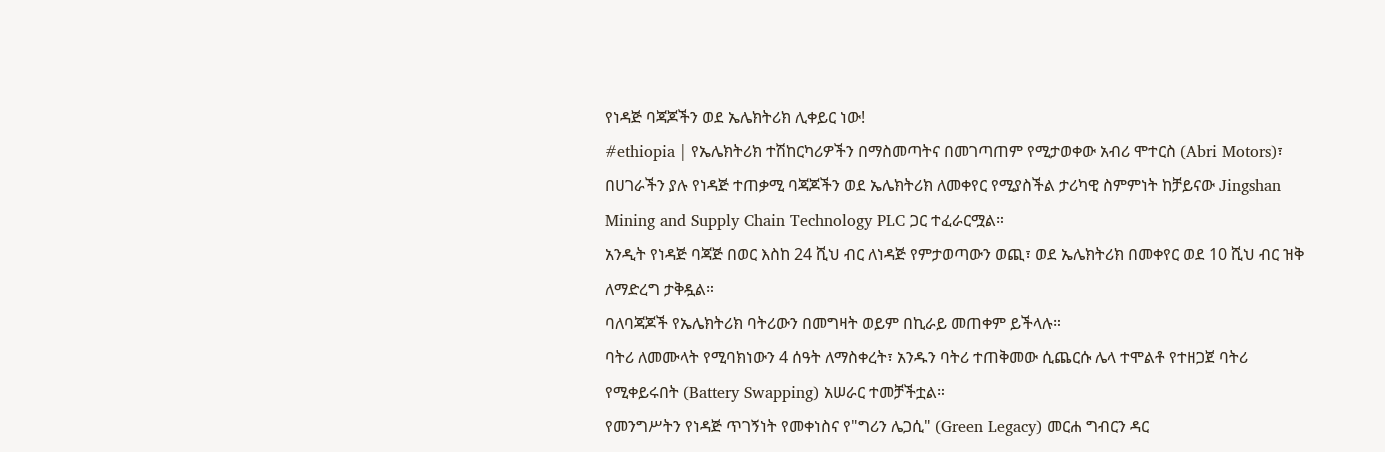የነዳጅ ባጃጆችን ወደ ኤሌክትሪክ ሊቀይር ነው!
#ethiopia | የኤሌክትሪክ ተሽከርካሪዎችን በማስመጣትና በመገጣጠም የሚታወቀው አብሪ ሞተርስ (Abri Motors)፣ በሀገራችን ያሉ የነዳጅ ተጠቃሚ ባጃጆችን ወደ ኤሌክትሪክ ለመቀየር የሚያስችል ታሪካዊ ስምምነት ከቻይናው Jingshan Mining and Supply Chain Technology PLC ጋር ተፈራርሟል።
አንዲት የነዳጅ ባጃጅ በወር እስከ 24 ሺህ ብር ለነዳጅ የምታወጣውን ወጪ፣ ወደ ኤሌክትሪክ በመቀየር ወደ 10 ሺህ ብር ዝቅ ለማድረግ ታቅዷል።
ባለባጃጆች የኤሌክትሪክ ባትሪውን በመግዛት ወይም በኪራይ መጠቀም ይችላሉ።
ባትሪ ለመሙላት የሚባክነውን 4 ሰዓት ለማስቀረት፣ አንዱን ባትሪ ተጠቅመው ሲጨርሱ ሌላ ተሞልቶ የተዘጋጀ ባትሪ የሚቀይሩበት (Battery Swapping) አሠራር ተመቻችቷል።
የመንግሥትን የነዳጅ ጥገኝነት የመቀነስና የ"ግሪን ሌጋሲ" (Green Legacy) መርሐ ግብርን ዳር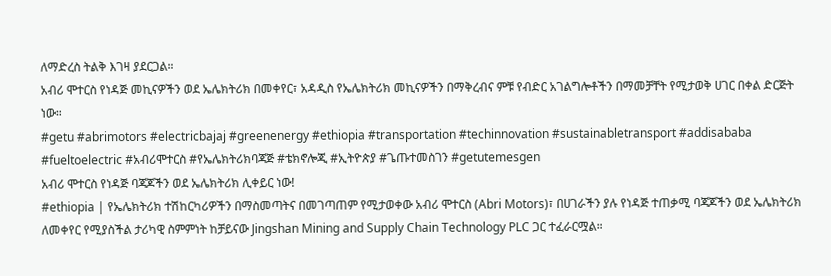ለማድረስ ትልቅ እገዛ ያደርጋል።
አብሪ ሞተርስ የነዳጅ መኪናዎችን ወደ ኤሌክትሪክ በመቀየር፣ አዳዲስ የኤሌክትሪክ መኪናዎችን በማቅረብና ምቹ የብድር አገልግሎቶችን በማመቻቸት የሚታወቅ ሀገር በቀል ድርጅት ነው።
#getu #abrimotors #electricbajaj #greenenergy #ethiopia #transportation #techinnovation #sustainabletransport #addisababa #fueltoelectric #አብሪሞተርስ #የኤሌክትሪክባጃጅ #ቴክኖሎጂ #ኢትዮጵያ #ጌጡተመስገን #getutemesgen
አብሪ ሞተርስ የነዳጅ ባጃጆችን ወደ ኤሌክትሪክ ሊቀይር ነው!
#ethiopia | የኤሌክትሪክ ተሽከርካሪዎችን በማስመጣትና በመገጣጠም የሚታወቀው አብሪ ሞተርስ (Abri Motors)፣ በሀገራችን ያሉ የነዳጅ ተጠቃሚ ባጃጆችን ወደ ኤሌክትሪክ ለመቀየር የሚያስችል ታሪካዊ ስምምነት ከቻይናው Jingshan Mining and Supply Chain Technology PLC ጋር ተፈራርሟል።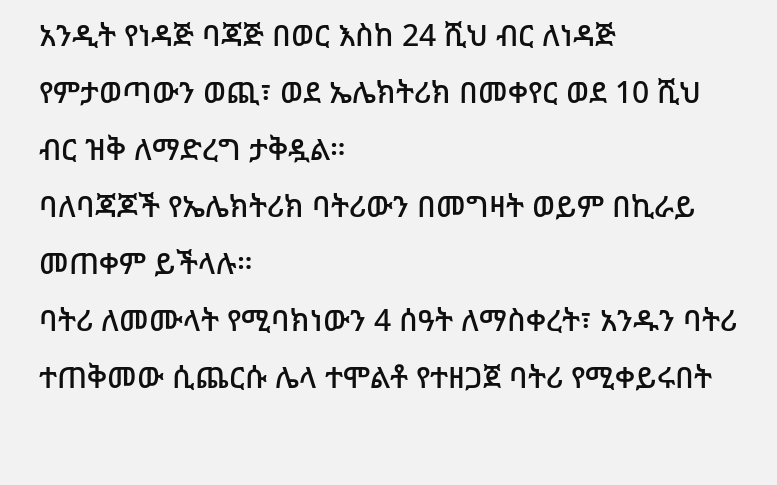አንዲት የነዳጅ ባጃጅ በወር እስከ 24 ሺህ ብር ለነዳጅ የምታወጣውን ወጪ፣ ወደ ኤሌክትሪክ በመቀየር ወደ 10 ሺህ ብር ዝቅ ለማድረግ ታቅዷል።
ባለባጃጆች የኤሌክትሪክ ባትሪውን በመግዛት ወይም በኪራይ መጠቀም ይችላሉ።
ባትሪ ለመሙላት የሚባክነውን 4 ሰዓት ለማስቀረት፣ አንዱን ባትሪ ተጠቅመው ሲጨርሱ ሌላ ተሞልቶ የተዘጋጀ ባትሪ የሚቀይሩበት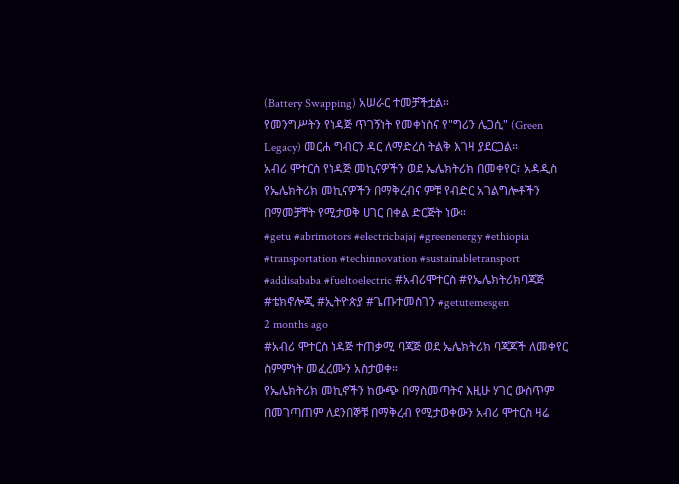(Battery Swapping) አሠራር ተመቻችቷል።
የመንግሥትን የነዳጅ ጥገኝነት የመቀነስና የ"ግሪን ሌጋሲ" (Green Legacy) መርሐ ግብርን ዳር ለማድረስ ትልቅ እገዛ ያደርጋል።
አብሪ ሞተርስ የነዳጅ መኪናዎችን ወደ ኤሌክትሪክ በመቀየር፣ አዳዲስ የኤሌክትሪክ መኪናዎችን በማቅረብና ምቹ የብድር አገልግሎቶችን በማመቻቸት የሚታወቅ ሀገር በቀል ድርጅት ነው።
#getu #abrimotors #electricbajaj #greenenergy #ethiopia #transportation #techinnovation #sustainabletransport #addisababa #fueltoelectric #አብሪሞተርስ #የኤሌክትሪክባጃጅ #ቴክኖሎጂ #ኢትዮጵያ #ጌጡተመስገን #getutemesgen
2 months ago
#አብሪ ሞተርስ ነዳጅ ተጠቃሚ ባጃጅ ወደ ኤሌክትሪክ ባጃጆች ለመቀየር ስምምነት መፈረሙን አስታወቀ።
የኤሌክትሪክ መኪኖችን ከውጭ በማስመጣትና እዚሁ ሃገር ውስጥም በመገጣጠም ለደንበኞቹ በማቅረብ የሚታወቀውን አብሪ ሞተርስ ዛሬ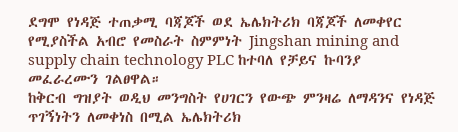ደግሞ የነዳጅ ተጠቃሚ ባጃጆች ወደ ኤሌክትሪክ ባጃጆች ለመቀየር የሚያስችል አብሮ የመስራት ስምምነት Jingshan mining and supply chain technology PLC ከተባለ የቻይና ኩባንያ መፈራረሙን ገልፀዋል።
ከቅርብ ግዝያት ወዲህ መንግስት የሀገርን የውጭ ምንዛሬ ለማዳንና የነዳጅ ጥገኝነትን ለመቀነስ በሚል ኤሌክትሪክ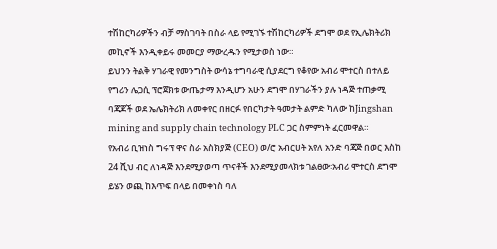ተሽከርካሪዎችን ብቻ ማስገባት በስራ ላይ የሚገኙ ተሽከርካሪዎች ደግሞ ወደ የኢሌክትሪክ መኪኖች እንዲቀይሩ መመርያ ማውረዱን የሚታወስ ነው።
ይህንን ትልቅ ሃገራዊ የመንግስት ውሳኔ ተግባራዊ ሲያደርግ የቆየው አብሪ ሞተርስ በተለይ የግሪን ሌጋሲ ፕሮጀክቱ ውጤታማ እንዲሆን አሁን ደግሞ በሃገራችን ያሉ ነዳጅ ተጠቃሚ ባጃጆች ወደ ኤሌክትሪክ ለመቀየር በዘርፉ የበርካታት ዓመታት ልምድ ካለው ከJingshan mining and supply chain technology PLC ጋር ስምምነት ፈርመዋል።
የአብሪ ቢዝነስ ግሩፕ ዋና ስራ አስክያጅ (CEO) ወ/ሮ አብርሀት አየለ አንድ ባጃጅ በወር እስከ 24 ሺህ ብር ለነዳጅ እንደሚያወጣ ጥናቶች እንደሚያመላክቱ ገልፀው፡አብሪ ሞተርስ ደግሞ ይሄን ወጪ ከእጥፍ በላይ በመቀነስ ባለ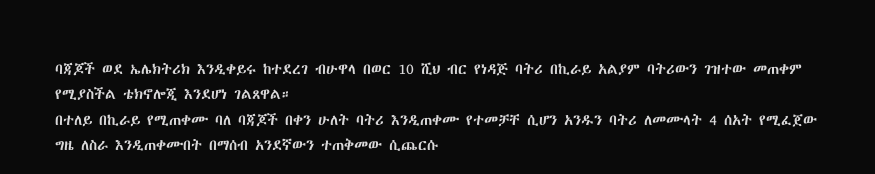ባጃጆች ወደ ኤሌክትሪክ እንዲቀይሩ ከተደረገ ብሁዋላ በወር 10 ሺህ ብር የነዳጅ ባትሪ በኪራይ አልያም ባትሪውን ገዝተው መጠቀም የሚያስችል ቴክኖሎጂ እንደሆነ ገልጸዋል።
በተለይ በኪራይ የሚጠቀሙ ባለ ባጃጆች በቀን ሁለት ባትሪ እንዲጠቀሙ የተመቻቸ ሲሆን አንዱን ባትሪ ለመሙላት 4 ሰአት የሚፈጀው ግዜ ለስራ እንዲጠቀሙበት በማሰብ አንደኛውን ተጠቅመው ሲጨርሱ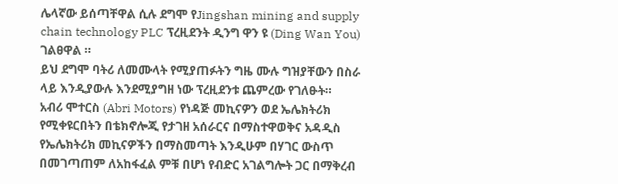ሌላኛው ይሰጣቸዋል ሲሉ ደግሞ የJingshan mining and supply chain technology PLC ፕረዚደንት ዲንግ ዋን ዩ (Ding Wan You) ገልፀዋል ።
ይህ ደግሞ ባትሪ ለመሙላት የሚያጠፉትን ግዜ ሙሉ ግዝያቸውን በስራ ላይ እንዲያውሉ እንደሚያግዘ ነው ፕረዚደንቱ ጨምረው የገለፁት።
አብሪ ሞተርስ (Abri Motors) የነዳጅ መኪናዎን ወደ ኤሌክትሪክ የሚቀዩርበትን በቴክኖሎጂ የታገዘ አሰራርና በማስተዋወቅና አዳዲስ የኤሌክትሪክ መኪናዎችን በማስመጣት እንዲሁም በሃገር ውስጥ በመገጣጠም ለአከፋፈል ምቹ በሆነ የብድር አገልግሎት ጋር በማቅረብ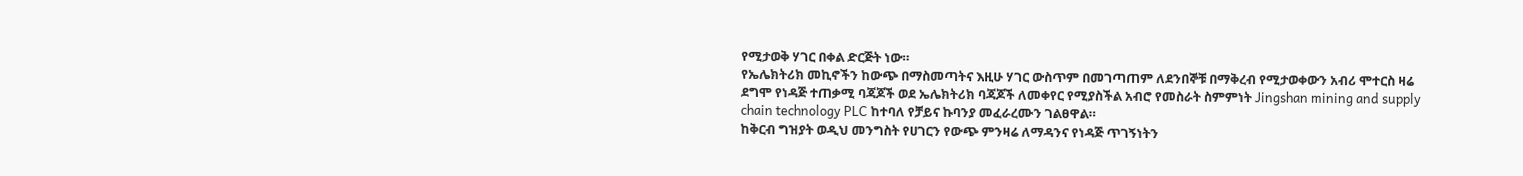የሚታወቅ ሃገር በቀል ድርጅት ነው።
የኤሌክትሪክ መኪኖችን ከውጭ በማስመጣትና እዚሁ ሃገር ውስጥም በመገጣጠም ለደንበኞቹ በማቅረብ የሚታወቀውን አብሪ ሞተርስ ዛሬ ደግሞ የነዳጅ ተጠቃሚ ባጃጆች ወደ ኤሌክትሪክ ባጃጆች ለመቀየር የሚያስችል አብሮ የመስራት ስምምነት Jingshan mining and supply chain technology PLC ከተባለ የቻይና ኩባንያ መፈራረሙን ገልፀዋል።
ከቅርብ ግዝያት ወዲህ መንግስት የሀገርን የውጭ ምንዛሬ ለማዳንና የነዳጅ ጥገኝነትን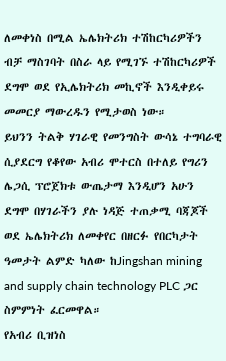ለመቀነስ በሚል ኤሌክትሪክ ተሽከርካሪዎችን ብቻ ማስገባት በስራ ላይ የሚገኙ ተሽከርካሪዎች ደግሞ ወደ የኢሌክትሪክ መኪኖች እንዲቀይሩ መመርያ ማውረዱን የሚታወስ ነው።
ይህንን ትልቅ ሃገራዊ የመንግስት ውሳኔ ተግባራዊ ሲያደርግ የቆየው አብሪ ሞተርስ በተለይ የግሪን ሌጋሲ ፕሮጀክቱ ውጤታማ እንዲሆን አሁን ደግሞ በሃገራችን ያሉ ነዳጅ ተጠቃሚ ባጃጆች ወደ ኤሌክትሪክ ለመቀየር በዘርፉ የበርካታት ዓመታት ልምድ ካለው ከJingshan mining and supply chain technology PLC ጋር ስምምነት ፈርመዋል።
የአብሪ ቢዝነስ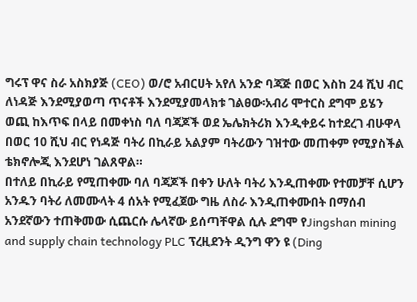ግሩፕ ዋና ስራ አስክያጅ (CEO) ወ/ሮ አብርሀት አየለ አንድ ባጃጅ በወር እስከ 24 ሺህ ብር ለነዳጅ እንደሚያወጣ ጥናቶች እንደሚያመላክቱ ገልፀው፡አብሪ ሞተርስ ደግሞ ይሄን ወጪ ከእጥፍ በላይ በመቀነስ ባለ ባጃጆች ወደ ኤሌክትሪክ እንዲቀይሩ ከተደረገ ብሁዋላ በወር 10 ሺህ ብር የነዳጅ ባትሪ በኪራይ አልያም ባትሪውን ገዝተው መጠቀም የሚያስችል ቴክኖሎጂ እንደሆነ ገልጸዋል።
በተለይ በኪራይ የሚጠቀሙ ባለ ባጃጆች በቀን ሁለት ባትሪ እንዲጠቀሙ የተመቻቸ ሲሆን አንዱን ባትሪ ለመሙላት 4 ሰአት የሚፈጀው ግዜ ለስራ እንዲጠቀሙበት በማሰብ አንደኛውን ተጠቅመው ሲጨርሱ ሌላኛው ይሰጣቸዋል ሲሉ ደግሞ የJingshan mining and supply chain technology PLC ፕረዚደንት ዲንግ ዋን ዩ (Ding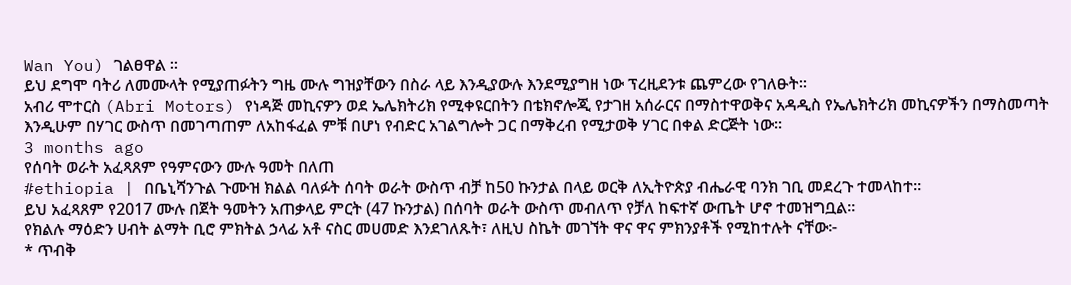Wan You) ገልፀዋል ።
ይህ ደግሞ ባትሪ ለመሙላት የሚያጠፉትን ግዜ ሙሉ ግዝያቸውን በስራ ላይ እንዲያውሉ እንደሚያግዘ ነው ፕረዚደንቱ ጨምረው የገለፁት።
አብሪ ሞተርስ (Abri Motors) የነዳጅ መኪናዎን ወደ ኤሌክትሪክ የሚቀዩርበትን በቴክኖሎጂ የታገዘ አሰራርና በማስተዋወቅና አዳዲስ የኤሌክትሪክ መኪናዎችን በማስመጣት እንዲሁም በሃገር ውስጥ በመገጣጠም ለአከፋፈል ምቹ በሆነ የብድር አገልግሎት ጋር በማቅረብ የሚታወቅ ሃገር በቀል ድርጅት ነው።
3 months ago
የሰባት ወራት አፈጻጸም የዓምናውን ሙሉ ዓመት በለጠ
#ethiopia | በቤኒሻንጉል ጉሙዝ ክልል ባለፉት ሰባት ወራት ውስጥ ብቻ ከ50 ኩንታል በላይ ወርቅ ለኢትዮጵያ ብሔራዊ ባንክ ገቢ መደረጉ ተመላከተ።
ይህ አፈጻጸም የ2017 ሙሉ በጀት ዓመትን አጠቃላይ ምርት (47 ኩንታል) በሰባት ወራት ውስጥ መብለጥ የቻለ ከፍተኛ ውጤት ሆኖ ተመዝግቧል።
የክልሉ ማዕድን ሀብት ልማት ቢሮ ምክትል ኃላፊ አቶ ናስር መሀመድ እንደገለጹት፣ ለዚህ ስኬት መገኘት ዋና ዋና ምክንያቶች የሚከተሉት ናቸው፦
* ጥብቅ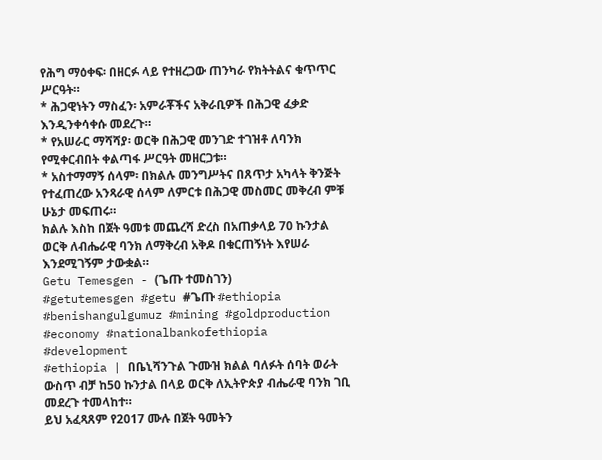የሕግ ማዕቀፍ፡ በዘርፉ ላይ የተዘረጋው ጠንካራ የክትትልና ቁጥጥር ሥርዓት።
* ሕጋዊነትን ማስፈን፡ አምራቾችና አቅራቢዎች በሕጋዊ ፈቃድ እንዲንቀሳቀሱ መደረጉ።
* የአሠራር ማሻሻያ፡ ወርቅ በሕጋዊ መንገድ ተገዝቶ ለባንክ የሚቀርብበት ቀልጣፋ ሥርዓት መዘርጋቱ።
* አስተማማኝ ሰላም፡ በክልሉ መንግሥትና በጸጥታ አካላት ቅንጅት የተፈጠረው አንጻራዊ ሰላም ለምርቱ በሕጋዊ መስመር መቅረብ ምቹ ሁኔታ መፍጠሩ።
ክልሉ እስከ በጀት ዓመቱ መጨረሻ ድረስ በአጠቃላይ 70 ኩንታል ወርቅ ለብሔራዊ ባንክ ለማቅረብ አቅዶ በቁርጠኝነት እየሠራ እንደሚገኝም ታውቋል።
Getu Temesgen - (ጌጡ ተመስገን)
#getutemesgen #getu #ጌጡ #ethiopia #benishangulgumuz #mining #goldproduction #economy #nationalbankofethiopia #development
#ethiopia | በቤኒሻንጉል ጉሙዝ ክልል ባለፉት ሰባት ወራት ውስጥ ብቻ ከ50 ኩንታል በላይ ወርቅ ለኢትዮጵያ ብሔራዊ ባንክ ገቢ መደረጉ ተመላከተ።
ይህ አፈጻጸም የ2017 ሙሉ በጀት ዓመትን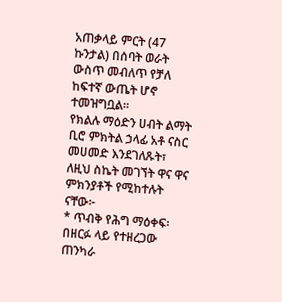አጠቃላይ ምርት (47 ኩንታል) በሰባት ወራት ውስጥ መብለጥ የቻለ ከፍተኛ ውጤት ሆኖ ተመዝግቧል።
የክልሉ ማዕድን ሀብት ልማት ቢሮ ምክትል ኃላፊ አቶ ናስር መሀመድ እንደገለጹት፣ ለዚህ ስኬት መገኘት ዋና ዋና ምክንያቶች የሚከተሉት ናቸው፦
* ጥብቅ የሕግ ማዕቀፍ፡ በዘርፉ ላይ የተዘረጋው ጠንካራ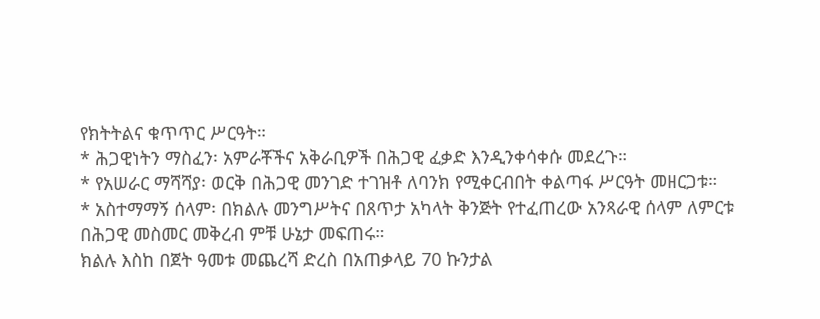የክትትልና ቁጥጥር ሥርዓት።
* ሕጋዊነትን ማስፈን፡ አምራቾችና አቅራቢዎች በሕጋዊ ፈቃድ እንዲንቀሳቀሱ መደረጉ።
* የአሠራር ማሻሻያ፡ ወርቅ በሕጋዊ መንገድ ተገዝቶ ለባንክ የሚቀርብበት ቀልጣፋ ሥርዓት መዘርጋቱ።
* አስተማማኝ ሰላም፡ በክልሉ መንግሥትና በጸጥታ አካላት ቅንጅት የተፈጠረው አንጻራዊ ሰላም ለምርቱ በሕጋዊ መስመር መቅረብ ምቹ ሁኔታ መፍጠሩ።
ክልሉ እስከ በጀት ዓመቱ መጨረሻ ድረስ በአጠቃላይ 70 ኩንታል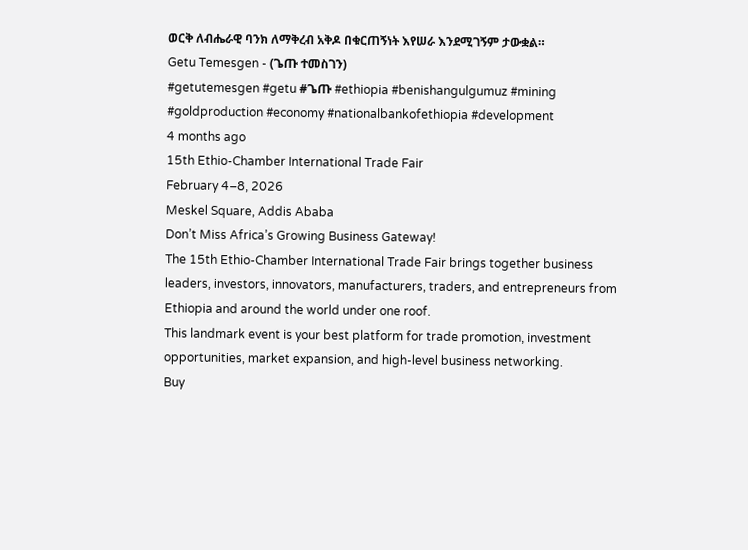ወርቅ ለብሔራዊ ባንክ ለማቅረብ አቅዶ በቁርጠኝነት እየሠራ እንደሚገኝም ታውቋል።
Getu Temesgen - (ጌጡ ተመስገን)
#getutemesgen #getu #ጌጡ #ethiopia #benishangulgumuz #mining #goldproduction #economy #nationalbankofethiopia #development
4 months ago
15th Ethio-Chamber International Trade Fair
February 4–8, 2026
Meskel Square, Addis Ababa
Don’t Miss Africa’s Growing Business Gateway!
The 15th Ethio-Chamber International Trade Fair brings together business leaders, investors, innovators, manufacturers, traders, and entrepreneurs from Ethiopia and around the world under one roof.
This landmark event is your best platform for trade promotion, investment opportunities, market expansion, and high-level business networking.
Buy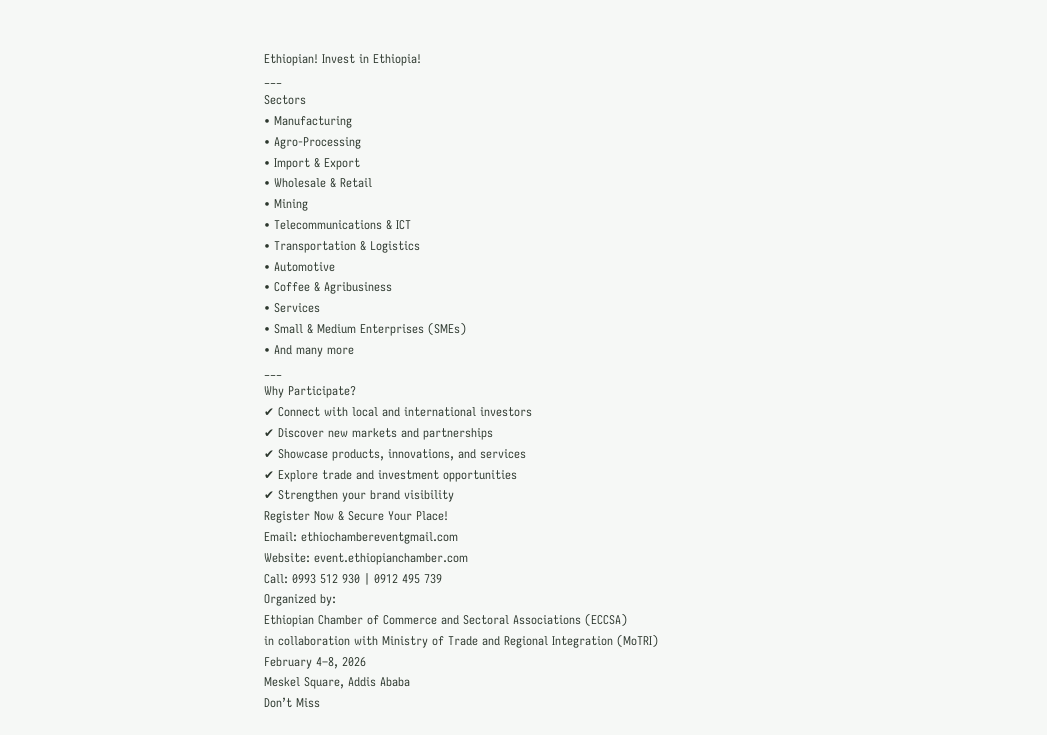Ethiopian! Invest in Ethiopia!
___
Sectors
• Manufacturing
• Agro-Processing
• Import & Export
• Wholesale & Retail
• Mining
• Telecommunications & ICT
• Transportation & Logistics
• Automotive
• Coffee & Agribusiness
• Services
• Small & Medium Enterprises (SMEs)
• And many more
___
Why Participate?
✔ Connect with local and international investors
✔ Discover new markets and partnerships
✔ Showcase products, innovations, and services
✔ Explore trade and investment opportunities
✔ Strengthen your brand visibility
Register Now & Secure Your Place!
Email: ethiochambereventgmail.com
Website: event.ethiopianchamber.com
Call: 0993 512 930 | 0912 495 739
Organized by:
Ethiopian Chamber of Commerce and Sectoral Associations (ECCSA)
in collaboration with Ministry of Trade and Regional Integration (MoTRI)
February 4–8, 2026
Meskel Square, Addis Ababa
Don’t Miss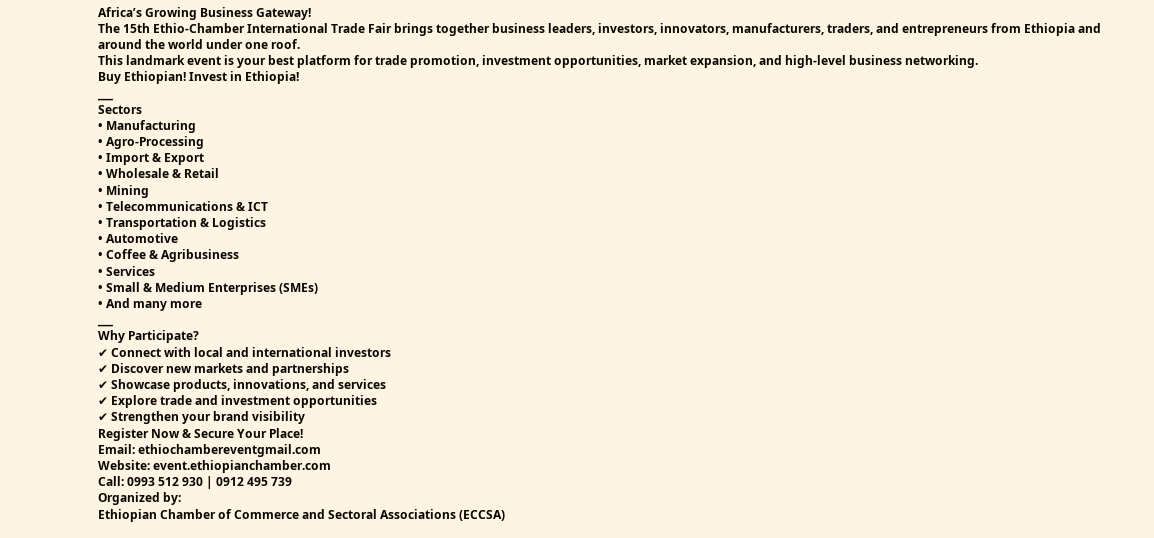Africa’s Growing Business Gateway!
The 15th Ethio-Chamber International Trade Fair brings together business leaders, investors, innovators, manufacturers, traders, and entrepreneurs from Ethiopia and around the world under one roof.
This landmark event is your best platform for trade promotion, investment opportunities, market expansion, and high-level business networking.
Buy Ethiopian! Invest in Ethiopia!
___
Sectors
• Manufacturing
• Agro-Processing
• Import & Export
• Wholesale & Retail
• Mining
• Telecommunications & ICT
• Transportation & Logistics
• Automotive
• Coffee & Agribusiness
• Services
• Small & Medium Enterprises (SMEs)
• And many more
___
Why Participate?
✔ Connect with local and international investors
✔ Discover new markets and partnerships
✔ Showcase products, innovations, and services
✔ Explore trade and investment opportunities
✔ Strengthen your brand visibility
Register Now & Secure Your Place!
Email: ethiochambereventgmail.com
Website: event.ethiopianchamber.com
Call: 0993 512 930 | 0912 495 739
Organized by:
Ethiopian Chamber of Commerce and Sectoral Associations (ECCSA)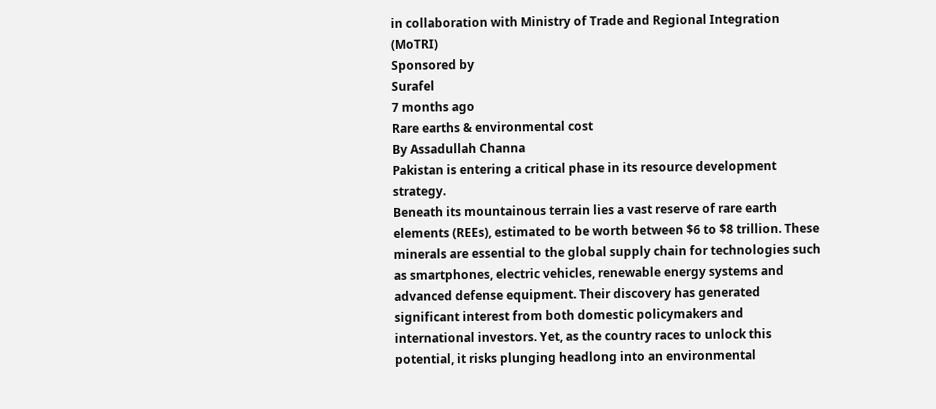in collaboration with Ministry of Trade and Regional Integration (MoTRI)
Sponsored by
Surafel
7 months ago
Rare earths & environmental cost
By Assadullah Channa
Pakistan is entering a critical phase in its resource development strategy.
Beneath its mountainous terrain lies a vast reserve of rare earth elements (REEs), estimated to be worth between $6 to $8 trillion. These minerals are essential to the global supply chain for technologies such as smartphones, electric vehicles, renewable energy systems and advanced defense equipment. Their discovery has generated significant interest from both domestic policymakers and international investors. Yet, as the country races to unlock this potential, it risks plunging headlong into an environmental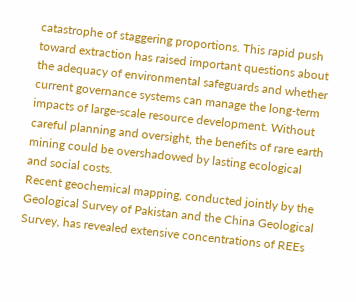catastrophe of staggering proportions. This rapid push toward extraction has raised important questions about the adequacy of environmental safeguards and whether current governance systems can manage the long-term impacts of large-scale resource development. Without careful planning and oversight, the benefits of rare earth mining could be overshadowed by lasting ecological and social costs.
Recent geochemical mapping, conducted jointly by the Geological Survey of Pakistan and the China Geological Survey, has revealed extensive concentrations of REEs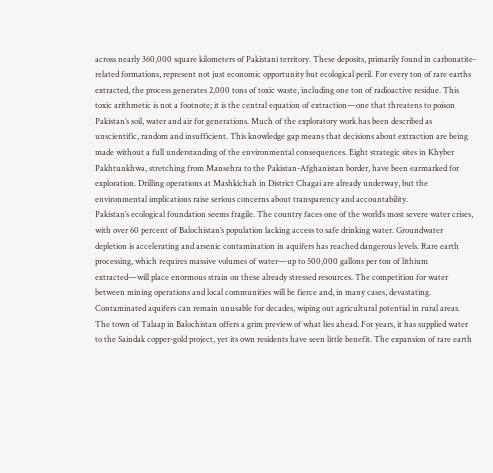across nearly 360,000 square kilometers of Pakistani territory. These deposits, primarily found in carbonatite-related formations, represent not just economic opportunity but ecological peril. For every ton of rare earths extracted, the process generates 2,000 tons of toxic waste, including one ton of radioactive residue. This toxic arithmetic is not a footnote; it is the central equation of extraction—one that threatens to poison Pakistan’s soil, water and air for generations. Much of the exploratory work has been described as unscientific, random and insufficient. This knowledge gap means that decisions about extraction are being made without a full understanding of the environmental consequences. Eight strategic sites in Khyber Pakhtunkhwa, stretching from Mansehra to the Pakistan-Afghanistan border, have been earmarked for exploration. Drilling operations at Mashkichah in District Chagai are already underway, but the environmental implications raise serious concerns about transparency and accountability.
Pakistan’s ecological foundation seems fragile. The country faces one of the world’s most severe water crises, with over 60 percent of Balochistan’s population lacking access to safe drinking water. Groundwater depletion is accelerating and arsenic contamination in aquifers has reached dangerous levels. Rare earth processing, which requires massive volumes of water—up to 500,000 gallons per ton of lithium extracted—will place enormous strain on these already stressed resources. The competition for water between mining operations and local communities will be fierce and, in many cases, devastating. Contaminated aquifers can remain unusable for decades, wiping out agricultural potential in rural areas. The town of Talaap in Balochistan offers a grim preview of what lies ahead. For years, it has supplied water to the Saindak copper-gold project, yet its own residents have seen little benefit. The expansion of rare earth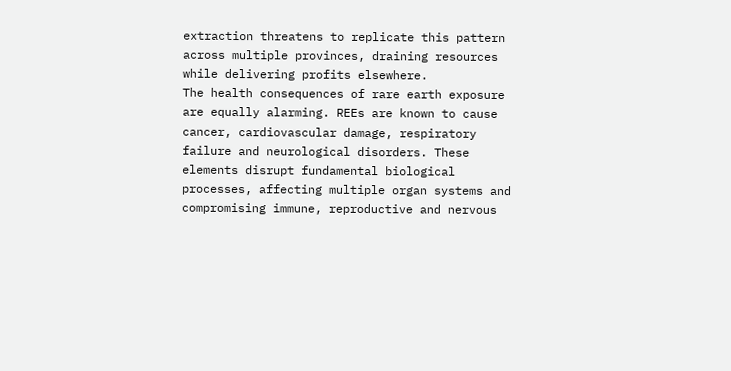extraction threatens to replicate this pattern across multiple provinces, draining resources while delivering profits elsewhere.
The health consequences of rare earth exposure are equally alarming. REEs are known to cause cancer, cardiovascular damage, respiratory failure and neurological disorders. These elements disrupt fundamental biological processes, affecting multiple organ systems and compromising immune, reproductive and nervous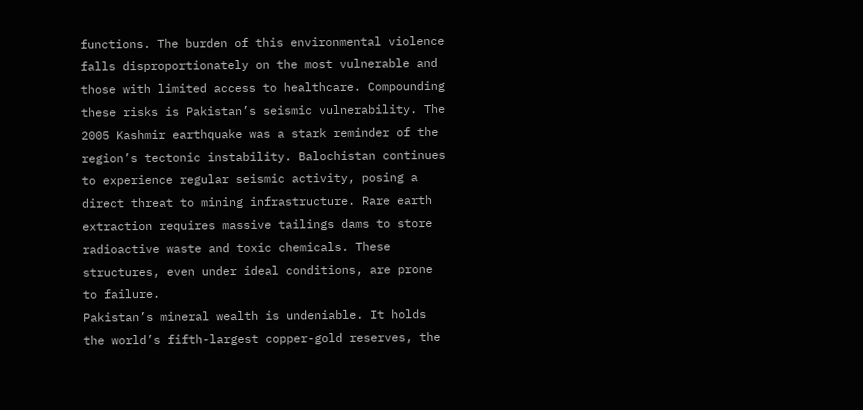functions. The burden of this environmental violence falls disproportionately on the most vulnerable and those with limited access to healthcare. Compounding these risks is Pakistan’s seismic vulnerability. The 2005 Kashmir earthquake was a stark reminder of the region’s tectonic instability. Balochistan continues to experience regular seismic activity, posing a direct threat to mining infrastructure. Rare earth extraction requires massive tailings dams to store radioactive waste and toxic chemicals. These structures, even under ideal conditions, are prone to failure.
Pakistan’s mineral wealth is undeniable. It holds the world’s fifth-largest copper-gold reserves, the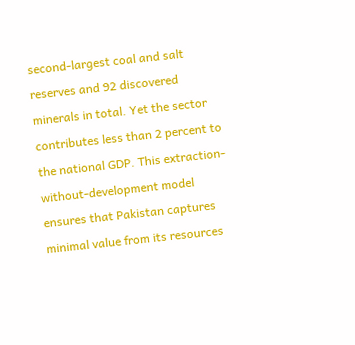second-largest coal and salt reserves and 92 discovered minerals in total. Yet the sector contributes less than 2 percent to the national GDP. This extraction-without-development model ensures that Pakistan captures minimal value from its resources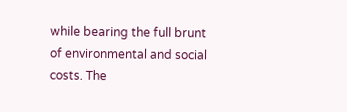while bearing the full brunt of environmental and social costs. The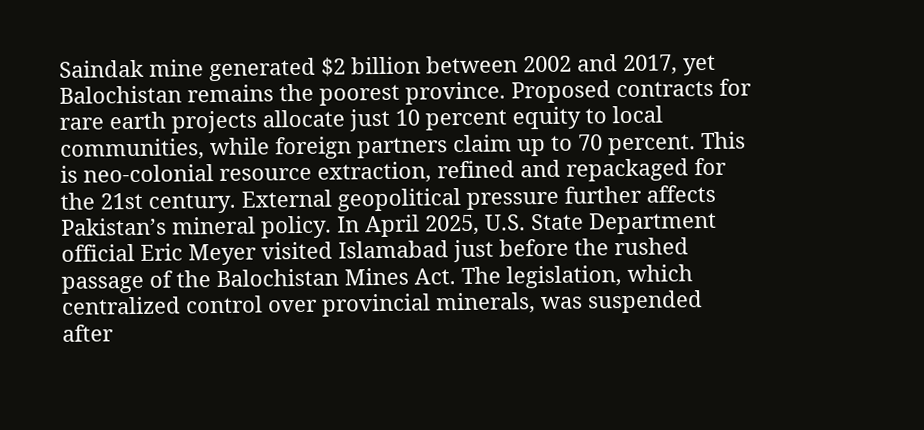Saindak mine generated $2 billion between 2002 and 2017, yet Balochistan remains the poorest province. Proposed contracts for rare earth projects allocate just 10 percent equity to local communities, while foreign partners claim up to 70 percent. This is neo-colonial resource extraction, refined and repackaged for the 21st century. External geopolitical pressure further affects Pakistan’s mineral policy. In April 2025, U.S. State Department official Eric Meyer visited Islamabad just before the rushed passage of the Balochistan Mines Act. The legislation, which centralized control over provincial minerals, was suspended after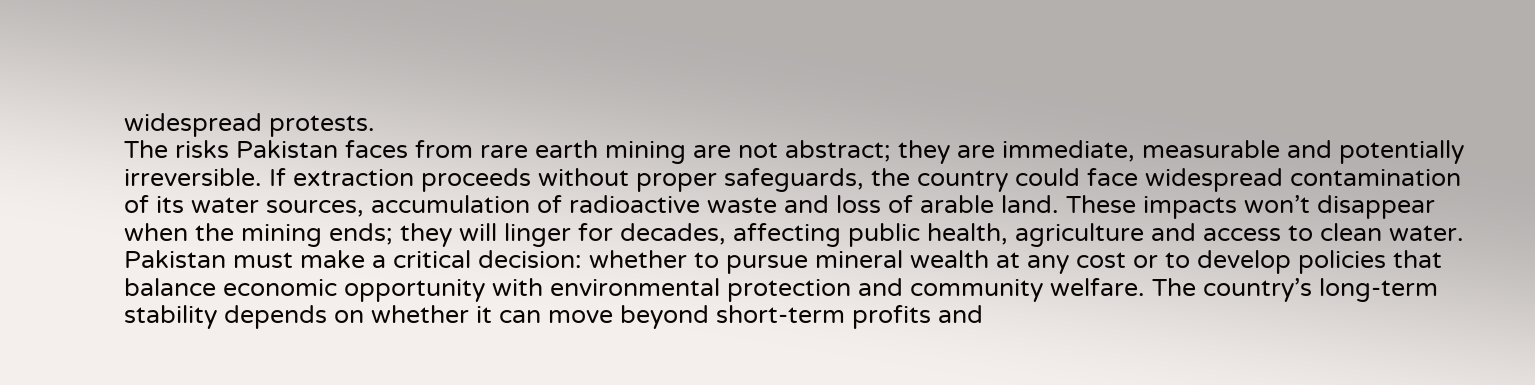widespread protests.
The risks Pakistan faces from rare earth mining are not abstract; they are immediate, measurable and potentially irreversible. If extraction proceeds without proper safeguards, the country could face widespread contamination of its water sources, accumulation of radioactive waste and loss of arable land. These impacts won’t disappear when the mining ends; they will linger for decades, affecting public health, agriculture and access to clean water. Pakistan must make a critical decision: whether to pursue mineral wealth at any cost or to develop policies that balance economic opportunity with environmental protection and community welfare. The country’s long-term stability depends on whether it can move beyond short-term profits and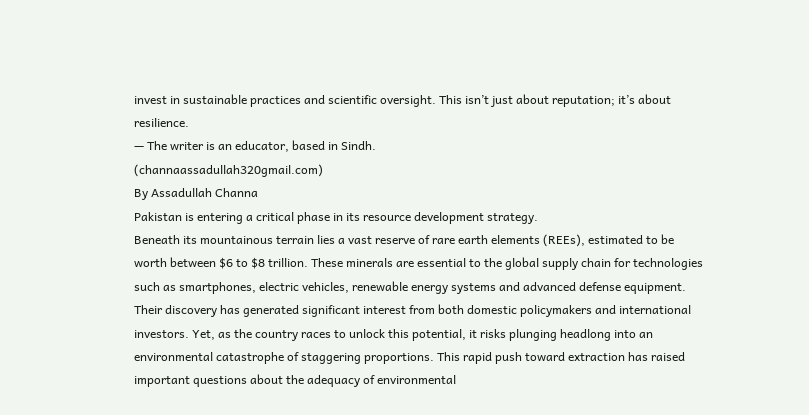invest in sustainable practices and scientific oversight. This isn’t just about reputation; it’s about resilience.
— The writer is an educator, based in Sindh.
(channaassadullah320gmail.com)
By Assadullah Channa
Pakistan is entering a critical phase in its resource development strategy.
Beneath its mountainous terrain lies a vast reserve of rare earth elements (REEs), estimated to be worth between $6 to $8 trillion. These minerals are essential to the global supply chain for technologies such as smartphones, electric vehicles, renewable energy systems and advanced defense equipment. Their discovery has generated significant interest from both domestic policymakers and international investors. Yet, as the country races to unlock this potential, it risks plunging headlong into an environmental catastrophe of staggering proportions. This rapid push toward extraction has raised important questions about the adequacy of environmental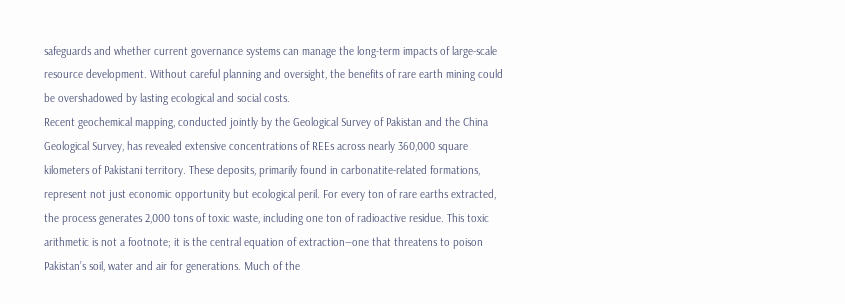safeguards and whether current governance systems can manage the long-term impacts of large-scale resource development. Without careful planning and oversight, the benefits of rare earth mining could be overshadowed by lasting ecological and social costs.
Recent geochemical mapping, conducted jointly by the Geological Survey of Pakistan and the China Geological Survey, has revealed extensive concentrations of REEs across nearly 360,000 square kilometers of Pakistani territory. These deposits, primarily found in carbonatite-related formations, represent not just economic opportunity but ecological peril. For every ton of rare earths extracted, the process generates 2,000 tons of toxic waste, including one ton of radioactive residue. This toxic arithmetic is not a footnote; it is the central equation of extraction—one that threatens to poison Pakistan’s soil, water and air for generations. Much of the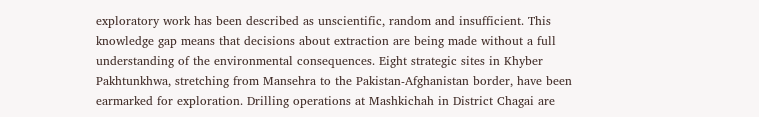exploratory work has been described as unscientific, random and insufficient. This knowledge gap means that decisions about extraction are being made without a full understanding of the environmental consequences. Eight strategic sites in Khyber Pakhtunkhwa, stretching from Mansehra to the Pakistan-Afghanistan border, have been earmarked for exploration. Drilling operations at Mashkichah in District Chagai are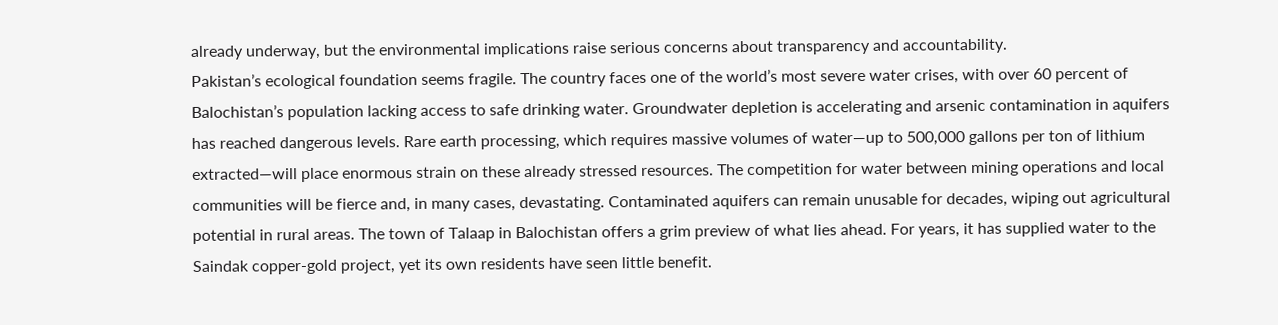already underway, but the environmental implications raise serious concerns about transparency and accountability.
Pakistan’s ecological foundation seems fragile. The country faces one of the world’s most severe water crises, with over 60 percent of Balochistan’s population lacking access to safe drinking water. Groundwater depletion is accelerating and arsenic contamination in aquifers has reached dangerous levels. Rare earth processing, which requires massive volumes of water—up to 500,000 gallons per ton of lithium extracted—will place enormous strain on these already stressed resources. The competition for water between mining operations and local communities will be fierce and, in many cases, devastating. Contaminated aquifers can remain unusable for decades, wiping out agricultural potential in rural areas. The town of Talaap in Balochistan offers a grim preview of what lies ahead. For years, it has supplied water to the Saindak copper-gold project, yet its own residents have seen little benefit.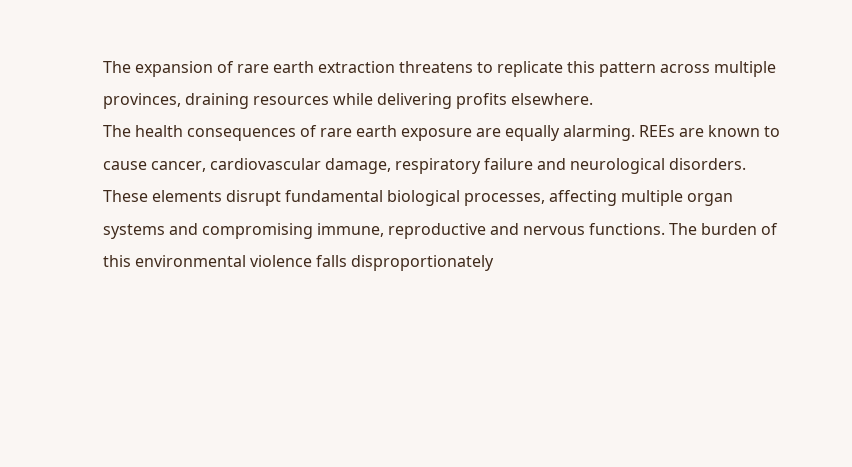The expansion of rare earth extraction threatens to replicate this pattern across multiple provinces, draining resources while delivering profits elsewhere.
The health consequences of rare earth exposure are equally alarming. REEs are known to cause cancer, cardiovascular damage, respiratory failure and neurological disorders. These elements disrupt fundamental biological processes, affecting multiple organ systems and compromising immune, reproductive and nervous functions. The burden of this environmental violence falls disproportionately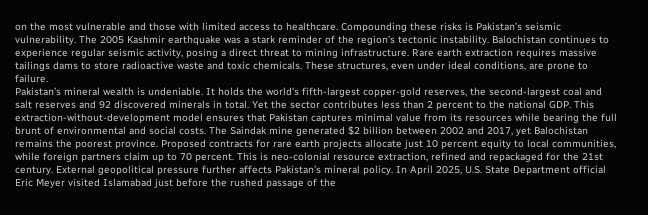on the most vulnerable and those with limited access to healthcare. Compounding these risks is Pakistan’s seismic vulnerability. The 2005 Kashmir earthquake was a stark reminder of the region’s tectonic instability. Balochistan continues to experience regular seismic activity, posing a direct threat to mining infrastructure. Rare earth extraction requires massive tailings dams to store radioactive waste and toxic chemicals. These structures, even under ideal conditions, are prone to failure.
Pakistan’s mineral wealth is undeniable. It holds the world’s fifth-largest copper-gold reserves, the second-largest coal and salt reserves and 92 discovered minerals in total. Yet the sector contributes less than 2 percent to the national GDP. This extraction-without-development model ensures that Pakistan captures minimal value from its resources while bearing the full brunt of environmental and social costs. The Saindak mine generated $2 billion between 2002 and 2017, yet Balochistan remains the poorest province. Proposed contracts for rare earth projects allocate just 10 percent equity to local communities, while foreign partners claim up to 70 percent. This is neo-colonial resource extraction, refined and repackaged for the 21st century. External geopolitical pressure further affects Pakistan’s mineral policy. In April 2025, U.S. State Department official Eric Meyer visited Islamabad just before the rushed passage of the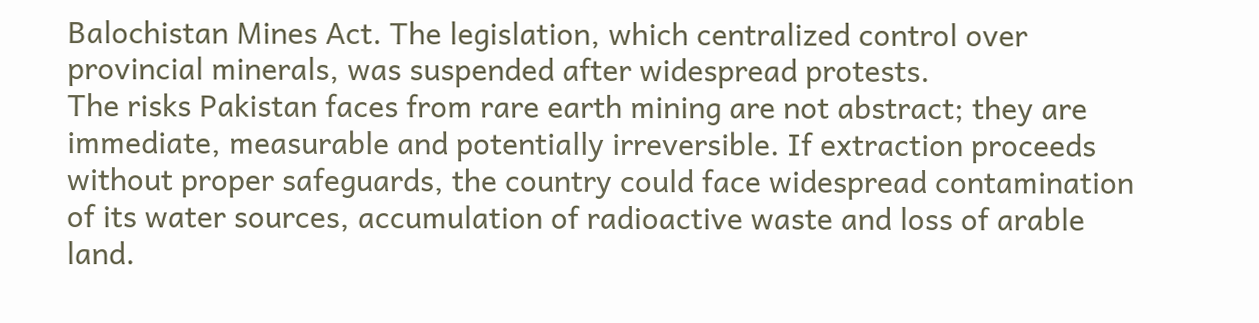Balochistan Mines Act. The legislation, which centralized control over provincial minerals, was suspended after widespread protests.
The risks Pakistan faces from rare earth mining are not abstract; they are immediate, measurable and potentially irreversible. If extraction proceeds without proper safeguards, the country could face widespread contamination of its water sources, accumulation of radioactive waste and loss of arable land.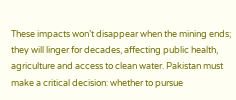These impacts won’t disappear when the mining ends; they will linger for decades, affecting public health, agriculture and access to clean water. Pakistan must make a critical decision: whether to pursue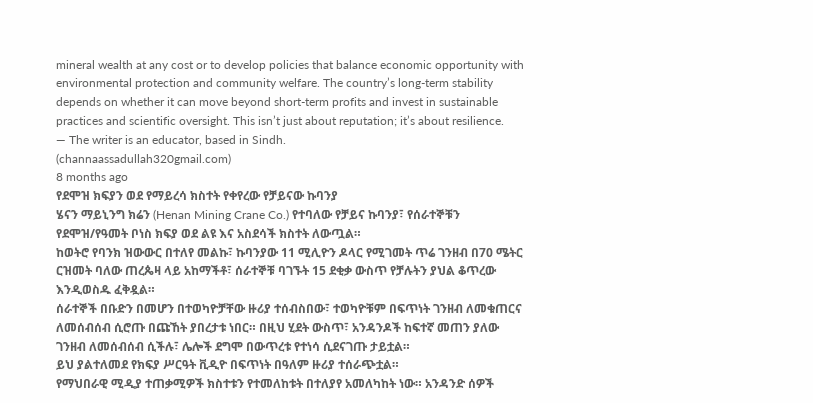mineral wealth at any cost or to develop policies that balance economic opportunity with environmental protection and community welfare. The country’s long-term stability depends on whether it can move beyond short-term profits and invest in sustainable practices and scientific oversight. This isn’t just about reputation; it’s about resilience.
— The writer is an educator, based in Sindh.
(channaassadullah320gmail.com)
8 months ago
የደሞዝ ክፍያን ወደ የማይረሳ ክስተት የቀየረው የቻይናው ኩባንያ
ሄናን ማይኒንግ ክሬን (Henan Mining Crane Co.) የተባለው የቻይና ኩባንያ፣ የሰራተኞቹን የደሞዝ/የዓመት ቦነስ ክፍያ ወደ ልዩ እና አስደሳች ክስተት ለውጧል።
ከወትሮ የባንክ ዝውውር በተለየ መልኩ፣ ኩባንያው 11 ሚሊዮን ዶላር የሚገመት ጥሬ ገንዘብ በ70 ሜትር ርዝመት ባለው ጠረጴዛ ላይ አከማችቶ፣ ሰራተኞቹ ባገኙት 15 ደቂቃ ውስጥ የቻሉትን ያህል ቆጥረው እንዲወስዱ ፈቅዷል።
ሰራተኞች በቡድን በመሆን በተወካዮቻቸው ዙሪያ ተሰብስበው፣ ተወካዮቹም በፍጥነት ገንዘብ ለመቁጠርና ለመሰብሰብ ሲሮጡ በጩኸት ያበረታቱ ነበር። በዚህ ሂደት ውስጥ፣ አንዳንዶች ከፍተኛ መጠን ያለው ገንዘብ ለመሰብሰብ ሲችሉ፣ ሌሎች ደግሞ በውጥረቱ የተነሳ ሲደናገጡ ታይቷል።
ይህ ያልተለመደ የክፍያ ሥርዓት ቪዲዮ በፍጥነት በዓለም ዙሪያ ተሰራጭቷል።
የማህበራዊ ሚዲያ ተጠቃሚዎች ክስተቱን የተመለከቱት በተለያየ አመለካከት ነው። አንዳንድ ሰዎች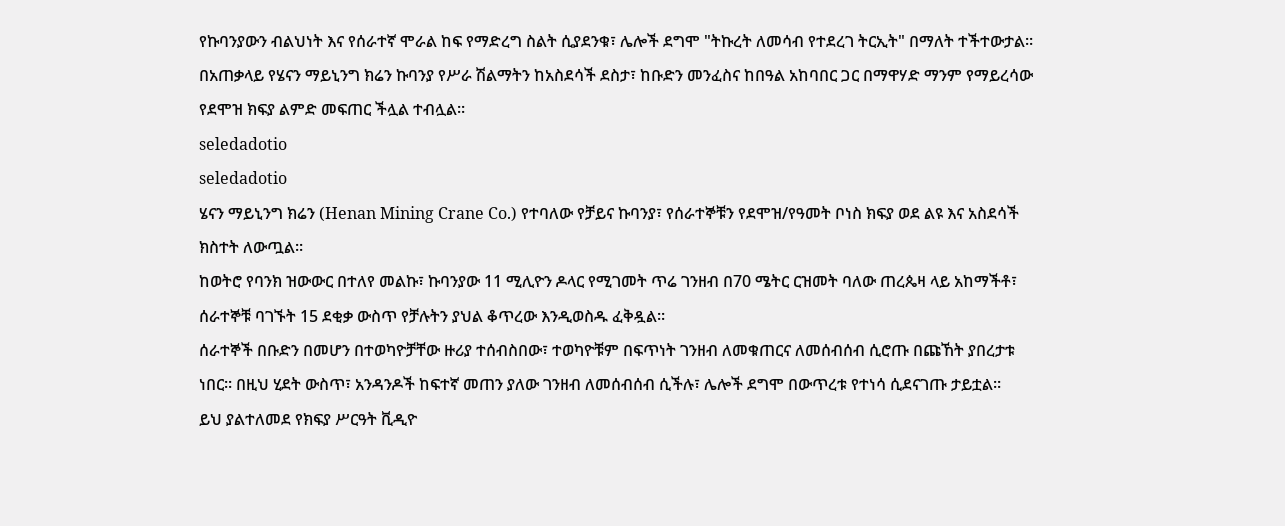የኩባንያውን ብልህነት እና የሰራተኛ ሞራል ከፍ የማድረግ ስልት ሲያደንቁ፣ ሌሎች ደግሞ "ትኩረት ለመሳብ የተደረገ ትርኢት" በማለት ተችተውታል።
በአጠቃላይ የሄናን ማይኒንግ ክሬን ኩባንያ የሥራ ሽልማትን ከአስደሳች ደስታ፣ ከቡድን መንፈስና ከበዓል አከባበር ጋር በማዋሃድ ማንም የማይረሳው የደሞዝ ክፍያ ልምድ መፍጠር ችሏል ተብሏል።
seledadotio
seledadotio
ሄናን ማይኒንግ ክሬን (Henan Mining Crane Co.) የተባለው የቻይና ኩባንያ፣ የሰራተኞቹን የደሞዝ/የዓመት ቦነስ ክፍያ ወደ ልዩ እና አስደሳች ክስተት ለውጧል።
ከወትሮ የባንክ ዝውውር በተለየ መልኩ፣ ኩባንያው 11 ሚሊዮን ዶላር የሚገመት ጥሬ ገንዘብ በ70 ሜትር ርዝመት ባለው ጠረጴዛ ላይ አከማችቶ፣ ሰራተኞቹ ባገኙት 15 ደቂቃ ውስጥ የቻሉትን ያህል ቆጥረው እንዲወስዱ ፈቅዷል።
ሰራተኞች በቡድን በመሆን በተወካዮቻቸው ዙሪያ ተሰብስበው፣ ተወካዮቹም በፍጥነት ገንዘብ ለመቁጠርና ለመሰብሰብ ሲሮጡ በጩኸት ያበረታቱ ነበር። በዚህ ሂደት ውስጥ፣ አንዳንዶች ከፍተኛ መጠን ያለው ገንዘብ ለመሰብሰብ ሲችሉ፣ ሌሎች ደግሞ በውጥረቱ የተነሳ ሲደናገጡ ታይቷል።
ይህ ያልተለመደ የክፍያ ሥርዓት ቪዲዮ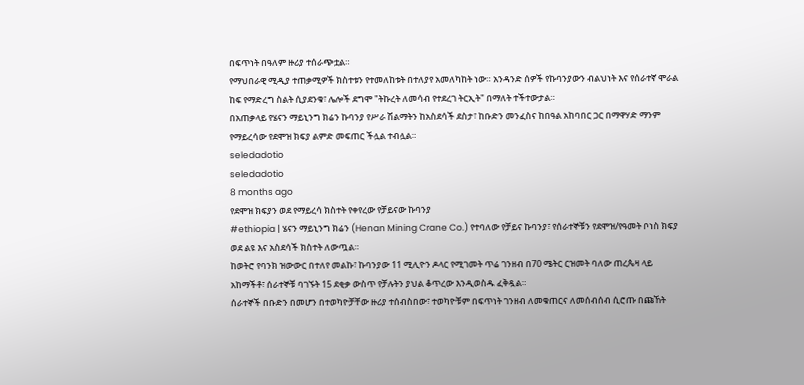በፍጥነት በዓለም ዙሪያ ተሰራጭቷል።
የማህበራዊ ሚዲያ ተጠቃሚዎች ክስተቱን የተመለከቱት በተለያየ አመለካከት ነው። አንዳንድ ሰዎች የኩባንያውን ብልህነት እና የሰራተኛ ሞራል ከፍ የማድረግ ስልት ሲያደንቁ፣ ሌሎች ደግሞ "ትኩረት ለመሳብ የተደረገ ትርኢት" በማለት ተችተውታል።
በአጠቃላይ የሄናን ማይኒንግ ክሬን ኩባንያ የሥራ ሽልማትን ከአስደሳች ደስታ፣ ከቡድን መንፈስና ከበዓል አከባበር ጋር በማዋሃድ ማንም የማይረሳው የደሞዝ ክፍያ ልምድ መፍጠር ችሏል ተብሏል።
seledadotio
seledadotio
8 months ago
የደሞዝ ክፍያን ወደ የማይረሳ ክስተት የቀየረው የቻይናው ኩባንያ
#ethiopia | ሄናን ማይኒንግ ክሬን (Henan Mining Crane Co.) የተባለው የቻይና ኩባንያ፣ የሰራተኞቹን የደሞዝ/የዓመት ቦነስ ክፍያ ወደ ልዩ እና አስደሳች ክስተት ለውጧል።
ከወትሮ የባንክ ዝውውር በተለየ መልኩ፣ ኩባንያው 11 ሚሊዮን ዶላር የሚገመት ጥሬ ገንዘብ በ70 ሜትር ርዝመት ባለው ጠረጴዛ ላይ አከማችቶ፣ ሰራተኞቹ ባገኙት 15 ደቂቃ ውስጥ የቻሉትን ያህል ቆጥረው እንዲወስዱ ፈቅዷል።
ሰራተኞች በቡድን በመሆን በተወካዮቻቸው ዙሪያ ተሰብስበው፣ ተወካዮቹም በፍጥነት ገንዘብ ለመቁጠርና ለመሰብሰብ ሲሮጡ በጩኸት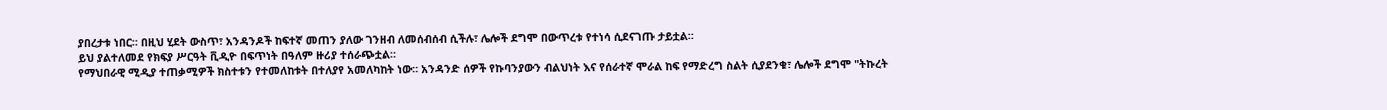ያበረታቱ ነበር። በዚህ ሂደት ውስጥ፣ አንዳንዶች ከፍተኛ መጠን ያለው ገንዘብ ለመሰብሰብ ሲችሉ፣ ሌሎች ደግሞ በውጥረቱ የተነሳ ሲደናገጡ ታይቷል።
ይህ ያልተለመደ የክፍያ ሥርዓት ቪዲዮ በፍጥነት በዓለም ዙሪያ ተሰራጭቷል።
የማህበራዊ ሚዲያ ተጠቃሚዎች ክስተቱን የተመለከቱት በተለያየ አመለካከት ነው። አንዳንድ ሰዎች የኩባንያውን ብልህነት እና የሰራተኛ ሞራል ከፍ የማድረግ ስልት ሲያደንቁ፣ ሌሎች ደግሞ "ትኩረት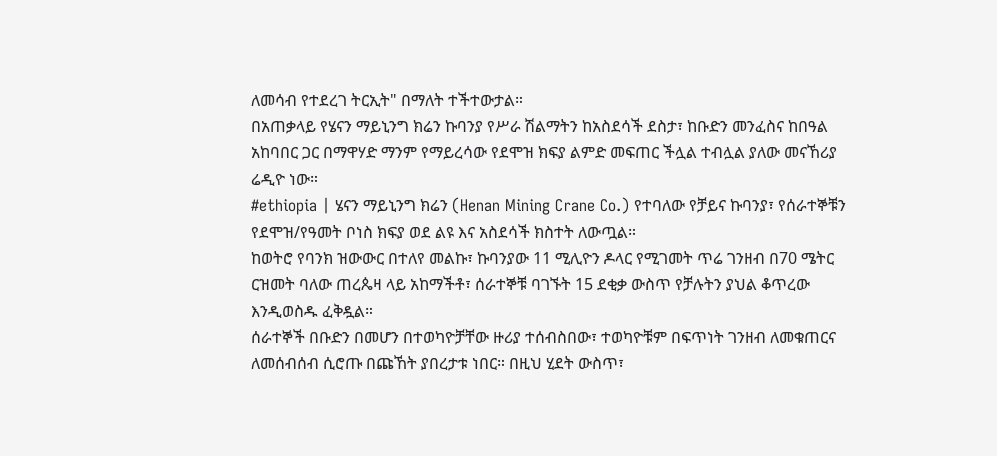ለመሳብ የተደረገ ትርኢት" በማለት ተችተውታል።
በአጠቃላይ የሄናን ማይኒንግ ክሬን ኩባንያ የሥራ ሽልማትን ከአስደሳች ደስታ፣ ከቡድን መንፈስና ከበዓል አከባበር ጋር በማዋሃድ ማንም የማይረሳው የደሞዝ ክፍያ ልምድ መፍጠር ችሏል ተብሏል ያለው መናኸሪያ ሬዲዮ ነው።
#ethiopia | ሄናን ማይኒንግ ክሬን (Henan Mining Crane Co.) የተባለው የቻይና ኩባንያ፣ የሰራተኞቹን የደሞዝ/የዓመት ቦነስ ክፍያ ወደ ልዩ እና አስደሳች ክስተት ለውጧል።
ከወትሮ የባንክ ዝውውር በተለየ መልኩ፣ ኩባንያው 11 ሚሊዮን ዶላር የሚገመት ጥሬ ገንዘብ በ70 ሜትር ርዝመት ባለው ጠረጴዛ ላይ አከማችቶ፣ ሰራተኞቹ ባገኙት 15 ደቂቃ ውስጥ የቻሉትን ያህል ቆጥረው እንዲወስዱ ፈቅዷል።
ሰራተኞች በቡድን በመሆን በተወካዮቻቸው ዙሪያ ተሰብስበው፣ ተወካዮቹም በፍጥነት ገንዘብ ለመቁጠርና ለመሰብሰብ ሲሮጡ በጩኸት ያበረታቱ ነበር። በዚህ ሂደት ውስጥ፣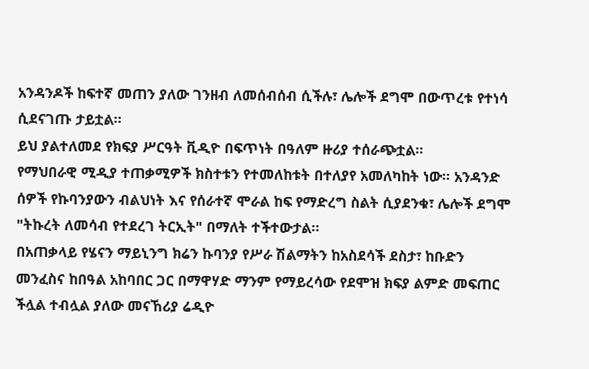አንዳንዶች ከፍተኛ መጠን ያለው ገንዘብ ለመሰብሰብ ሲችሉ፣ ሌሎች ደግሞ በውጥረቱ የተነሳ ሲደናገጡ ታይቷል።
ይህ ያልተለመደ የክፍያ ሥርዓት ቪዲዮ በፍጥነት በዓለም ዙሪያ ተሰራጭቷል።
የማህበራዊ ሚዲያ ተጠቃሚዎች ክስተቱን የተመለከቱት በተለያየ አመለካከት ነው። አንዳንድ ሰዎች የኩባንያውን ብልህነት እና የሰራተኛ ሞራል ከፍ የማድረግ ስልት ሲያደንቁ፣ ሌሎች ደግሞ "ትኩረት ለመሳብ የተደረገ ትርኢት" በማለት ተችተውታል።
በአጠቃላይ የሄናን ማይኒንግ ክሬን ኩባንያ የሥራ ሽልማትን ከአስደሳች ደስታ፣ ከቡድን መንፈስና ከበዓል አከባበር ጋር በማዋሃድ ማንም የማይረሳው የደሞዝ ክፍያ ልምድ መፍጠር ችሏል ተብሏል ያለው መናኸሪያ ሬዲዮ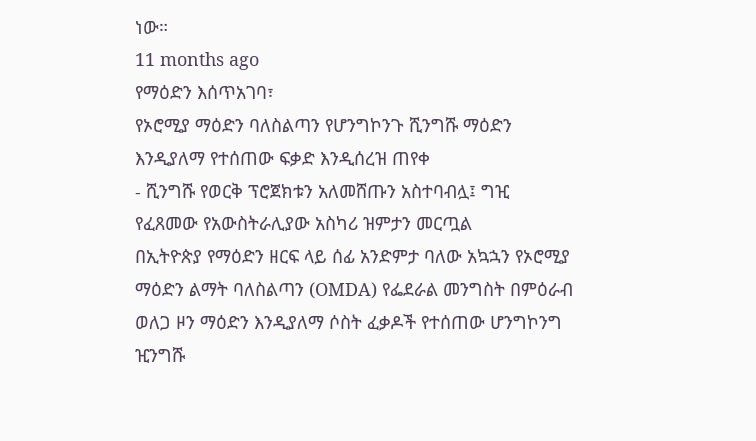ነው።
11 months ago
የማዕድን እሰጥአገባ፣
የኦሮሚያ ማዕድን ባለስልጣን የሆንግኮንጉ ሺንግሹ ማዕድን እንዲያለማ የተሰጠው ፍቃድ እንዲሰረዝ ጠየቀ
- ሺንግሹ የወርቅ ፕሮጀክቱን አለመሸጡን አስተባብሏ፤ ግዢ የፈጸመው የአውስትራሊያው አስካሪ ዝምታን መርጧል
በኢትዮጵያ የማዕድን ዘርፍ ላይ ሰፊ አንድምታ ባለው አኳኋን የኦሮሚያ ማዕድን ልማት ባለስልጣን (OMDA) የፌደራል መንግስት በምዕራብ ወለጋ ዞን ማዕድን እንዲያለማ ሶስት ፈቃዶች የተሰጠው ሆንግኮንግ ዢንግሹ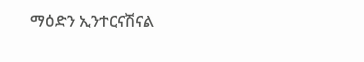ማዕድን ኢንተርናሽናል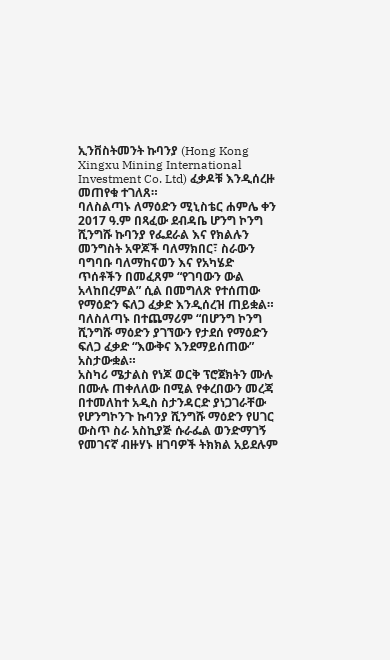ኢንቨስትመንት ኩባንያ (Hong Kong Xingxu Mining International Investment Co. Ltd) ፈቃዶቹ እንዲሰረዙ መጠየቁ ተገለጸ።
ባለስልጣኑ ለማዕድን ሚኒስቴር ሐምሌ ቀን 2017 ዓ.ም በጻፈው ደብዳቤ ሆንግ ኮንግ ሺንግሹ ኩባንያ የፌደራል እና የክልሉን መንግስት አዋጆች ባለማክበር፣ ስራውን ባግባቡ ባለማከናወን እና የአካሄድ ጥሰቶችን በመፈጸም “የገባውን ውል አላከበረምል” ሲል በመግለጽ የተሰጠው የማዕድን ፍለጋ ፈቃድ እንዲሰረዝ ጠይቋል።
ባለስለጣኑ በተጨማሪም “በሆንግ ኮንግ ሺንግሹ ማዕድን ያገኘውን የታደሰ የማዕድን ፍለጋ ፈቃድ “እውቅና እንደማይሰጠው” አስታውቋል።
አስካሪ ሜታልስ የነጆ ወርቅ ፕሮጀክትን ሙሉ በሙሉ ጠቀለለው በሚል የቀረበውን መረጃ በተመለከተ አዲስ ስታንዳርድ ያነጋገራቸው የሆንግኮንጉ ኩባንያ ሺንግሹ ማዕድን የሀገር ውስጥ ስራ አስኪያጅ ሱራፌል ወንድማገኝ የመገናኛ ብዙሃኑ ዘገባዎች ትክክል አይደሉም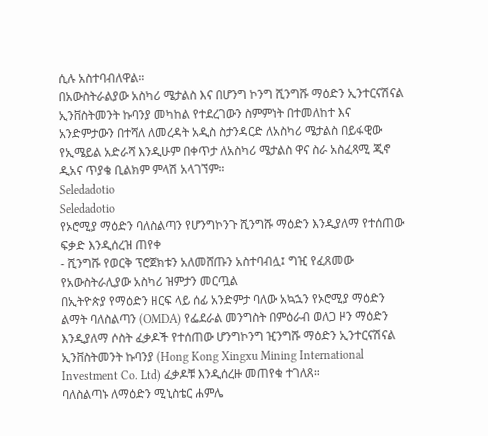ሲሉ አስተባብለዋል።
በአውስትራልያው አስካሪ ሜታልስ እና በሆንግ ኮንግ ሺንግሹ ማዕድን ኢንተርናሽናል ኢንቨስትመንት ኩባንያ መካከል የተደረገውን ስምምነት በተመለከተ እና አንድምታውን በተሻለ ለመረዳት አዲስ ስታንዳርድ ለአስካሪ ሜታልስ በይፋዊው የኢሜይል አድራሻ እንዲሁም በቀጥታ ለአስካሪ ሜታልስ ዋና ስራ አስፈጻሚ ጂኖ ዲአና ጥያቄ ቢልክም ምላሽ አላገኘም።
Seledadotio
Seledadotio
የኦሮሚያ ማዕድን ባለስልጣን የሆንግኮንጉ ሺንግሹ ማዕድን እንዲያለማ የተሰጠው ፍቃድ እንዲሰረዝ ጠየቀ
- ሺንግሹ የወርቅ ፕሮጀክቱን አለመሸጡን አስተባብሏ፤ ግዢ የፈጸመው የአውስትራሊያው አስካሪ ዝምታን መርጧል
በኢትዮጵያ የማዕድን ዘርፍ ላይ ሰፊ አንድምታ ባለው አኳኋን የኦሮሚያ ማዕድን ልማት ባለስልጣን (OMDA) የፌደራል መንግስት በምዕራብ ወለጋ ዞን ማዕድን እንዲያለማ ሶስት ፈቃዶች የተሰጠው ሆንግኮንግ ዢንግሹ ማዕድን ኢንተርናሽናል ኢንቨስትመንት ኩባንያ (Hong Kong Xingxu Mining International Investment Co. Ltd) ፈቃዶቹ እንዲሰረዙ መጠየቁ ተገለጸ።
ባለስልጣኑ ለማዕድን ሚኒስቴር ሐምሌ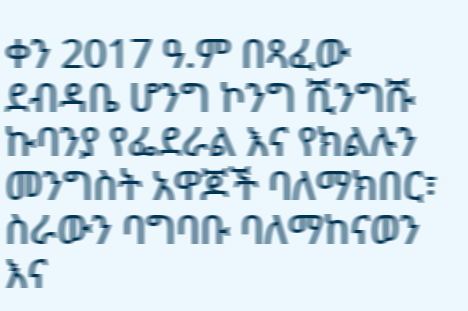ቀን 2017 ዓ.ም በጻፈው ደብዳቤ ሆንግ ኮንግ ሺንግሹ ኩባንያ የፌደራል እና የክልሉን መንግስት አዋጆች ባለማክበር፣ ስራውን ባግባቡ ባለማከናወን እና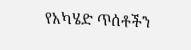የአካሄድ ጥሰቶችን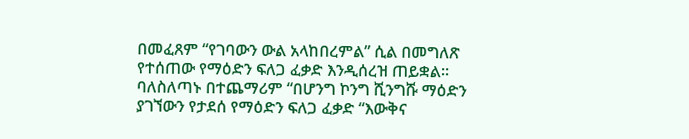በመፈጸም “የገባውን ውል አላከበረምል” ሲል በመግለጽ የተሰጠው የማዕድን ፍለጋ ፈቃድ እንዲሰረዝ ጠይቋል።
ባለስለጣኑ በተጨማሪም “በሆንግ ኮንግ ሺንግሹ ማዕድን ያገኘውን የታደሰ የማዕድን ፍለጋ ፈቃድ “እውቅና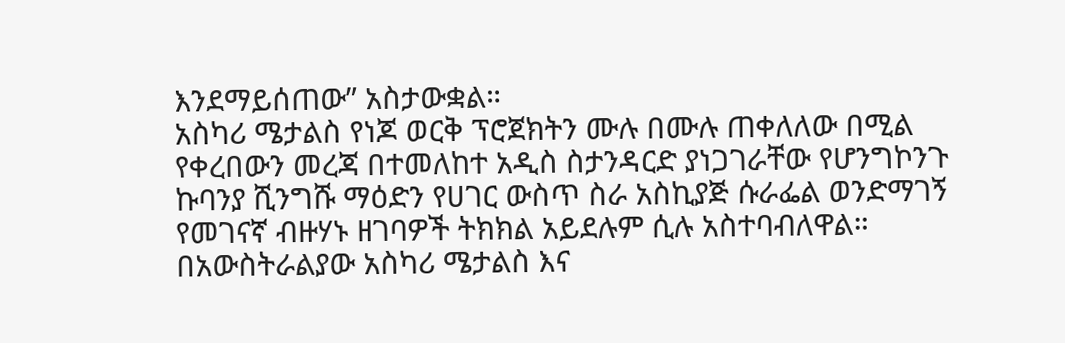እንደማይሰጠው” አስታውቋል።
አስካሪ ሜታልስ የነጆ ወርቅ ፕሮጀክትን ሙሉ በሙሉ ጠቀለለው በሚል የቀረበውን መረጃ በተመለከተ አዲስ ስታንዳርድ ያነጋገራቸው የሆንግኮንጉ ኩባንያ ሺንግሹ ማዕድን የሀገር ውስጥ ስራ አስኪያጅ ሱራፌል ወንድማገኝ የመገናኛ ብዙሃኑ ዘገባዎች ትክክል አይደሉም ሲሉ አስተባብለዋል።
በአውስትራልያው አስካሪ ሜታልስ እና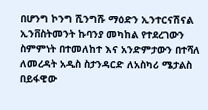በሆንግ ኮንግ ሺንግሹ ማዕድን ኢንተርናሽናል ኢንቨስትመንት ኩባንያ መካከል የተደረገውን ስምምነት በተመለከተ እና አንድምታውን በተሻለ ለመረዳት አዲስ ስታንዳርድ ለአስካሪ ሜታልስ በይፋዊው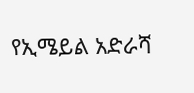የኢሜይል አድራሻ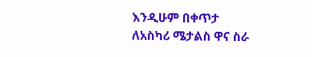እንዲሁም በቀጥታ ለአስካሪ ሜታልስ ዋና ስራ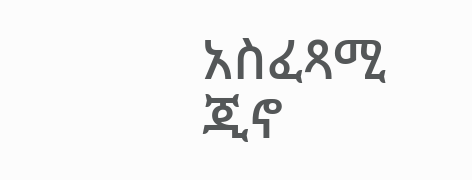አስፈጻሚ ጂኖ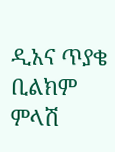ዲአና ጥያቄ ቢልክም ምላሽ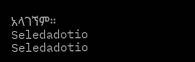አላገኘም።
Seledadotio
Seledadotio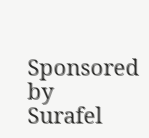Sponsored by
Surafel